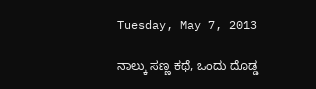Tuesday, May 7, 2013

ನಾಲ್ಕು ಸಣ್ಣ ಕಥೆ, ಒಂದು ದೊಡ್ಡ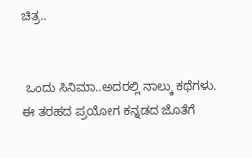ಚಿತ್ರ..


 ಒಂದು ಸಿನಿಮಾ..ಅದರಲ್ಲಿ ನಾಲ್ಕು ಕಥೆಗಳು. ಈ ತರಹದ ಪ್ರಯೋಗ ಕನ್ನಡದ ಜೊತೆಗೆ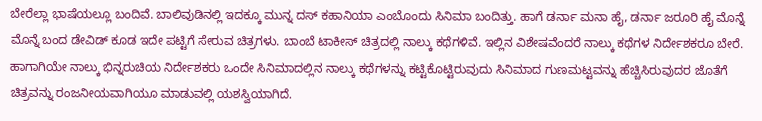ಬೇರೆಲ್ಲಾ ಭಾಷೆಯಲ್ಲೂ ಬಂದಿವೆ. ಬಾಲಿವುಡಿನಲ್ಲಿ ಇದಕ್ಕೂ ಮುನ್ನ ದಸ್ ಕಹಾನಿಯಾ ಎಂಬೊಂದು ಸಿನಿಮಾ ಬಂದಿತ್ತು. ಹಾಗೆ ಡರ್ನಾ ಮನಾ ಹೈ, ಡರ್ನಾ ಜರೂರಿ ಹೈ ಮೊನ್ನೆ ಮೊನ್ನೆ ಬಂದ ಡೇವಿಡ್ ಕೂಡ ಇದೇ ಪಟ್ಟಿಗೆ ಸೇರುವ ಚಿತ್ರಗಳು. ಬಾಂಬೆ ಟಾಕೀಸ್ ಚಿತ್ರದಲ್ಲಿ ನಾಲ್ಕು ಕಥೆಗಳಿವೆ. ಇಲ್ಲಿನ ವಿಶೇಷವೆಂದರೆ ನಾಲ್ಕು ಕಥೆಗಳ ನಿರ್ದೇಶಕರೂ ಬೇರೆ. ಹಾಗಾಗಿಯೇ ನಾಲ್ಕು ಭಿನ್ನರುಚಿಯ ನಿರ್ದೇಶಕರು ಒಂದೇ ಸಿನಿಮಾದಲ್ಲಿನ ನಾಲ್ಕು ಕಥೆಗಳನ್ನು ಕಟ್ಟಿಕೊಟ್ಟಿರುವುದು ಸಿನಿಮಾದ ಗುಣಮಟ್ಟವನ್ನು ಹೆಚ್ಚಿಸಿರುವುದರ ಜೊತೆಗೆ ಚಿತ್ರವನ್ನು ರಂಜನೀಯವಾಗಿಯೂ ಮಾಡುವಲ್ಲಿ ಯಶಸ್ವಿಯಾಗಿದೆ.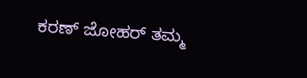ಕರಣ್ ಜೋಹರ್ ತಮ್ಮ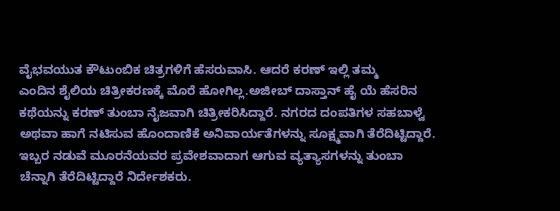ವೈಭವಯುತ ಕೌಟುಂಬಿಕ ಚಿತ್ರಗಳಿಗೆ ಹೆಸರುವಾಸಿ. ಆದರೆ ಕರಣ್ ಇಲ್ಲಿ ತಮ್ಮ
ಎಂದಿನ ಶೈಲಿಯ ಚಿತ್ರೀಕರಣಕ್ಕೆ ಮೊರೆ ಹೋಗಿಲ್ಲ.ಅಜೀಬ್ ದಾಸ್ತಾನ್ ಹೈ ಯೆ ಹೆಸರಿನ ಕಥೆಯನ್ನು ಕರಣ್ ತುಂಬಾ ನೈಜವಾಗಿ ಚಿತ್ರೀಕರಿಸಿದ್ದಾರೆ. ನಗರದ ದಂಪತಿಗಳ ಸಹಬಾಳ್ವೆ ಅಥವಾ ಹಾಗೆ ನಟಿಸುವ ಹೊಂದಾಣಿಕೆ ಅನಿವಾರ್ಯತೆಗಳನ್ನು ಸೂಕ್ಷ್ಮವಾಗಿ ತೆರೆದಿಟ್ಟಿದ್ದಾರೆ. ಇಬ್ಬರ ನಡುವೆ ಮೂರನೆಯವರ ಪ್ರವೇಶವಾದಾಗ ಆಗುವ ವ್ಯತ್ಯಾಸಗಳನ್ನು ತುಂಬಾ ಚೆನ್ನಾಗಿ ತೆರೆದಿಟ್ಟಿದ್ದಾರೆ ನಿರ್ದೇಶಕರು.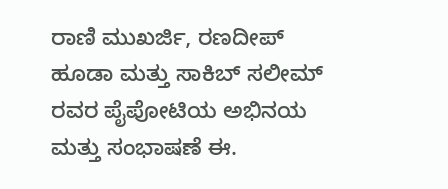ರಾಣಿ ಮುಖರ್ಜಿ, ರಣದೀಪ್ ಹೂಡಾ ಮತ್ತು ಸಾಕಿಬ್ ಸಲೀಮ್ ರವರ ಪೈಪೋಟಿಯ ಅಭಿನಯ ಮತ್ತು ಸಂಭಾಷಣೆ ಈ.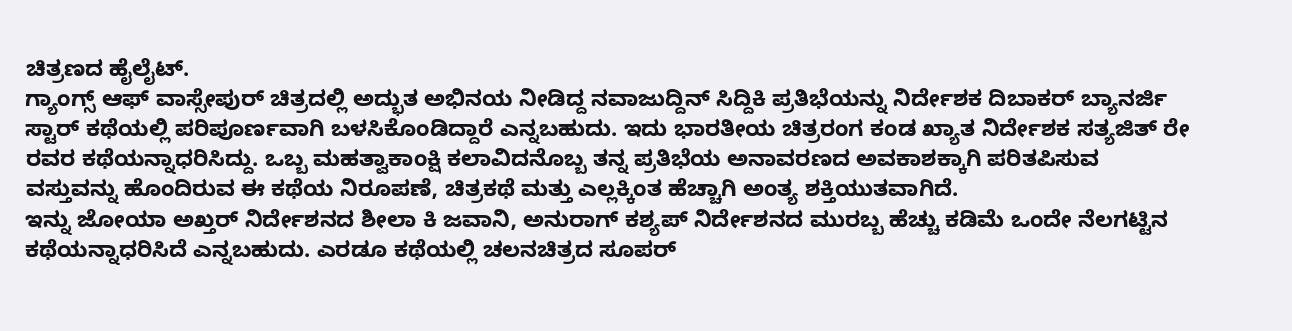ಚಿತ್ರಣದ ಹೈಲೈಟ್.
ಗ್ಯಾಂಗ್ಸ್ ಆಫ್ ವಾಸ್ಸೇಪುರ್ ಚಿತ್ರದಲ್ಲಿ ಅದ್ಭುತ ಅಭಿನಯ ನೀಡಿದ್ದ ನವಾಜುದ್ದಿನ್ ಸಿದ್ದಿಕಿ ಪ್ರತಿಭೆಯನ್ನು ನಿರ್ದೇಶಕ ದಿಬಾಕರ್ ಬ್ಯಾನರ್ಜಿ ಸ್ಟಾರ್ ಕಥೆಯಲ್ಲಿ ಪರಿಪೂರ್ಣವಾಗಿ ಬಳಸಿಕೊಂಡಿದ್ದಾರೆ ಎನ್ನಬಹುದು. ಇದು ಭಾರತೀಯ ಚಿತ್ರರಂಗ ಕಂಡ ಖ್ಯಾತ ನಿರ್ದೇಶಕ ಸತ್ಯಜಿತ್ ರೇ ರವರ ಕಥೆಯನ್ನಾಧರಿಸಿದ್ದು. ಒಬ್ಬ ಮಹತ್ವಾಕಾಂಕ್ಷಿ ಕಲಾವಿದನೊಬ್ಬ ತನ್ನ ಪ್ರತಿಭೆಯ ಅನಾವರಣದ ಅವಕಾಶಕ್ಕಾಗಿ ಪರಿತಪಿಸುವ ವಸ್ತುವನ್ನು ಹೊಂದಿರುವ ಈ ಕಥೆಯ ನಿರೂಪಣೆ, ಚಿತ್ರಕಥೆ ಮತ್ತು ಎಲ್ಲಕ್ಕಿಂತ ಹೆಚ್ಚಾಗಿ ಅಂತ್ಯ ಶಕ್ತಿಯುತವಾಗಿದೆ.
ಇನ್ನು ಜೋಯಾ ಅಖ್ತರ್ ನಿರ್ದೇಶನದ ಶೀಲಾ ಕಿ ಜವಾನಿ, ಅನುರಾಗ್ ಕಶ್ಯಪ್ ನಿರ್ದೇಶನದ ಮುರಬ್ಬ ಹೆಚ್ಚು ಕಡಿಮೆ ಒಂದೇ ನೆಲಗಟ್ಟಿನ ಕಥೆಯನ್ನಾಧರಿಸಿದೆ ಎನ್ನಬಹುದು. ಎರಡೂ ಕಥೆಯಲ್ಲಿ ಚಲನಚಿತ್ರದ ಸೂಪರ್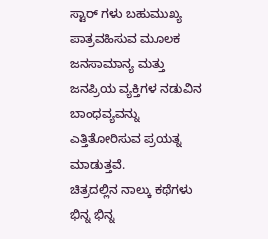ಸ್ಟಾರ್ ಗಳು ಬಹುಮುಖ್ಯ ಪಾತ್ರವಹಿಸುವ ಮೂಲಕ ಜನಸಾಮಾನ್ಯ ಮತ್ತು ಜನಪ್ರಿಯ ವ್ಯಕ್ತಿಗಳ ನಡುವಿನ ಬಾಂಧವ್ಯವನ್ನು ಎತ್ತಿತೋರಿಸುವ ಪ್ರಯತ್ನ ಮಾಡುತ್ತವೆ.
ಚಿತ್ರದಲ್ಲಿನ ನಾಲ್ಕು ಕಥೆಗಳು ಭಿನ್ನ ಭಿನ್ನ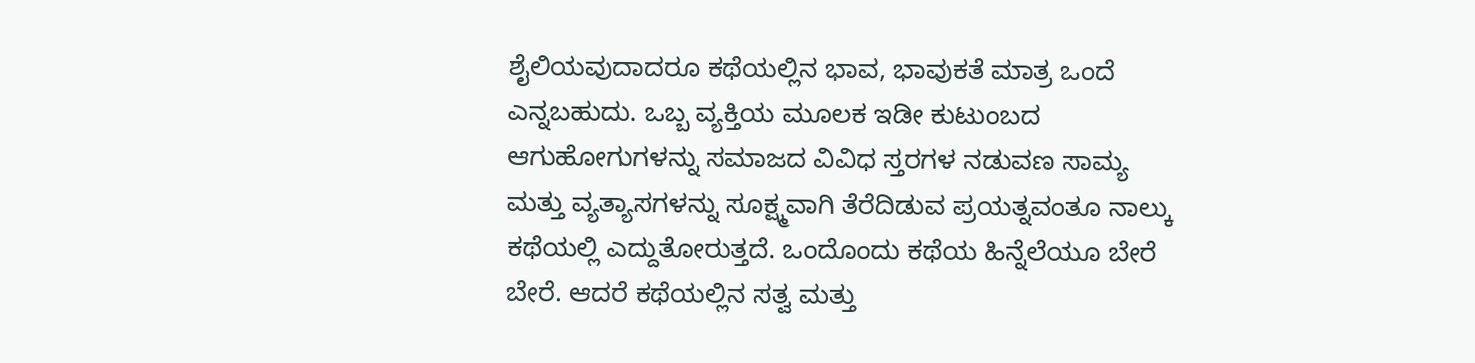ಶೈಲಿಯವುದಾದರೂ ಕಥೆಯಲ್ಲಿನ ಭಾವ, ಭಾವುಕತೆ ಮಾತ್ರ ಒಂದೆ ಎನ್ನಬಹುದು. ಒಬ್ಬ ವ್ಯಕ್ತಿಯ ಮೂಲಕ ಇಡೀ ಕುಟುಂಬದ ಆಗುಹೋಗುಗಳನ್ನು ಸಮಾಜದ ವಿವಿಧ ಸ್ತರಗಳ ನಡುವಣ ಸಾಮ್ಯ ಮತ್ತು ವ್ಯತ್ಯಾಸಗಳನ್ನು ಸೂಕ್ಷ್ಮವಾಗಿ ತೆರೆದಿಡುವ ಪ್ರಯತ್ನವಂತೂ ನಾಲ್ಕು ಕಥೆಯಲ್ಲಿ ಎದ್ದುತೋರುತ್ತದೆ. ಒಂದೊಂದು ಕಥೆಯ ಹಿನ್ನೆಲೆಯೂ ಬೇರೆ ಬೇರೆ. ಆದರೆ ಕಥೆಯಲ್ಲಿನ ಸತ್ವ ಮತ್ತು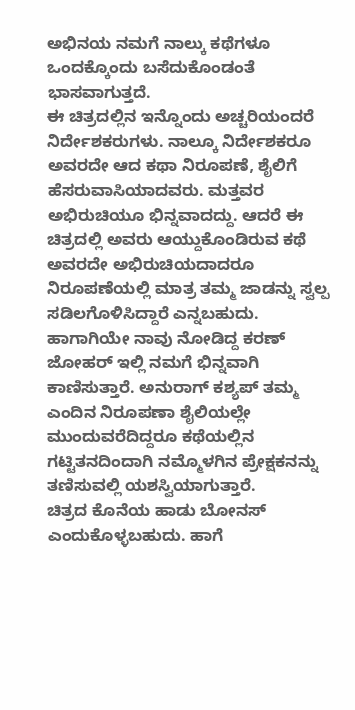ಅಭಿನಯ ನಮಗೆ ನಾಲ್ಕು ಕಥೆಗಳೂ ಒಂದಕ್ಕೊಂದು ಬಸೆದುಕೊಂಡಂತೆ ಭಾಸವಾಗುತ್ತದೆ.
ಈ ಚಿತ್ರದಲ್ಲಿನ ಇನ್ನೊಂದು ಅಚ್ಚರಿಯಂದರೆ ನಿರ್ದೇಶಕರುಗಳು. ನಾಲ್ಕೂ ನಿರ್ದೇಶಕರೂ ಅವರದೇ ಆದ ಕಥಾ ನಿರೂಪಣೆ, ಶೈಲಿಗೆ ಹೆಸರುವಾಸಿಯಾದವರು. ಮತ್ತವರ ಅಭಿರುಚಿಯೂ ಭಿನ್ನವಾದದ್ದು. ಆದರೆ ಈ ಚಿತ್ರದಲ್ಲಿ ಅವರು ಆಯ್ದುಕೊಂಡಿರುವ ಕಥೆ ಅವರದೇ ಅಭಿರುಚಿಯದಾದರೂ ನಿರೂಪಣೆಯಲ್ಲಿ ಮಾತ್ರ ತಮ್ಮ ಜಾಡನ್ನು ಸ್ವಲ್ಪ ಸಡಿಲಗೊಳಿಸಿದ್ದಾರೆ ಎನ್ನಬಹುದು. ಹಾಗಾಗಿಯೇ ನಾವು ನೋಡಿದ್ದ ಕರಣ್ ಜೋಹರ್ ಇಲ್ಲಿ ನಮಗೆ ಭಿನ್ನವಾಗಿ ಕಾಣಿಸುತ್ತಾರೆ. ಅನುರಾಗ್ ಕಶ್ಯಪ್ ತಮ್ಮ ಎಂದಿನ ನಿರೂಪಣಾ ಶೈಲಿಯಲ್ಲೇ ಮುಂದುವರೆದಿದ್ದರೂ ಕಥೆಯಲ್ಲಿನ ಗಟ್ಟಿತನದಿಂದಾಗಿ ನಮ್ಮೊಳಗಿನ ಪ್ರೇಕ್ಷಕನನ್ನು ತಣಿಸುವಲ್ಲಿ ಯಶಸ್ವಿಯಾಗುತ್ತಾರೆ.
ಚಿತ್ರದ ಕೊನೆಯ ಹಾಡು ಬೋನಸ್ ಎಂದುಕೊಳ್ಳಬಹುದು. ಹಾಗೆ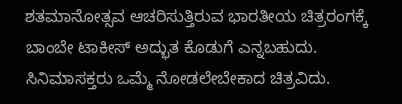ಶತಮಾನೋತ್ಸವ ಆಚರಿಸುತ್ತಿರುವ ಭಾರತೀಯ ಚಿತ್ರರಂಗಕ್ಕೆ ಬಾಂಬೇ ಟಾಕೀಸ್ ಅದ್ಭುತ ಕೊಡುಗೆ ಎನ್ನಬಹುದು. ಸಿನಿಮಾಸಕ್ತರು ಒಮ್ಮೆ ನೋಡಲೇಬೇಕಾದ ಚಿತ್ರವಿದು.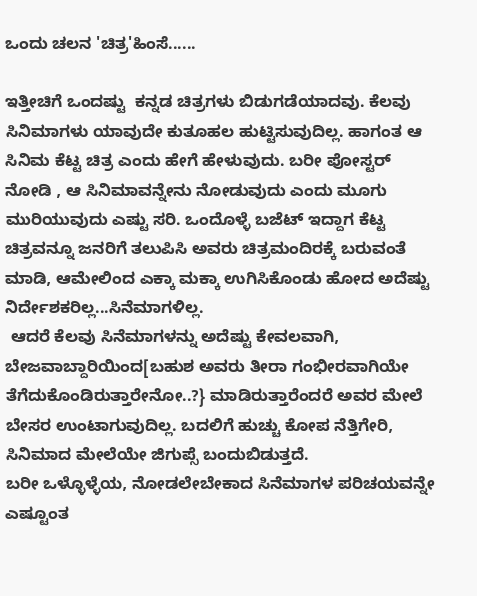ಒಂದು ಚಲನ 'ಚಿತ್ರ'ಹಿಂಸೆ......

ಇತ್ತೀಚಿಗೆ ಒಂದಷ್ಟು  ಕನ್ನಡ ಚಿತ್ರಗಳು ಬಿಡುಗಡೆಯಾದವು. ಕೆಲವು ಸಿನಿಮಾಗಳು ಯಾವುದೇ ಕುತೂಹಲ ಹುಟ್ಟಿಸುವುದಿಲ್ಲ. ಹಾಗಂತ ಆ ಸಿನಿಮ ಕೆಟ್ಟ ಚಿತ್ರ ಎಂದು ಹೇಗೆ ಹೇಳುವುದು. ಬರೀ ಪೋಸ್ಟರ್ ನೋಡಿ , ಆ ಸಿನಿಮಾವನ್ನೇನು ನೋಡುವುದು ಎಂದು ಮೂಗು ಮುರಿಯುವುದು ಎಷ್ಟು ಸರಿ. ಒಂದೊಳ್ಳೆ ಬಜೆಟ್ ಇದ್ದಾಗ ಕೆಟ್ಟ ಚಿತ್ರವನ್ನೂ ಜನರಿಗೆ ತಲುಪಿಸಿ ಅವರು ಚಿತ್ರಮಂದಿರಕ್ಕೆ ಬರುವಂತೆ ಮಾಡಿ, ಆಮೇಲಿಂದ ಎಕ್ಕಾ ಮಕ್ಕಾ ಉಗಿಸಿಕೊಂಡು ಹೋದ ಅದೆಷ್ಟು ನಿರ್ದೇಶಕರಿಲ್ಲ...ಸಿನೆಮಾಗಳಿಲ್ಲ.
 ಆದರೆ ಕೆಲವು ಸಿನೆಮಾಗಳನ್ನು ಅದೆಷ್ಟು ಕೇವಲವಾಗಿ, ಬೇಜವಾಬ್ದಾರಿಯಿಂದ[ಬಹುಶ ಅವರು ತೀರಾ ಗಂಭೀರವಾಗಿಯೇ ತೆಗೆದುಕೊಂಡಿರುತ್ತಾರೇನೋ..?} ಮಾಡಿರುತ್ತಾರೆಂದರೆ ಅವರ ಮೇಲೆ ಬೇಸರ ಉಂಟಾಗುವುದಿಲ್ಲ. ಬದಲಿಗೆ ಹುಚ್ಚು ಕೋಪ ನೆತ್ತಿಗೇರಿ, ಸಿನಿಮಾದ ಮೇಲೆಯೇ ಜಿಗುಪ್ಸೆ ಬಂದುಬಿಡುತ್ತದೆ.
ಬರೀ ಒಳ್ಳೊಳ್ಳೆಯ, ನೋಡಲೇಬೇಕಾದ ಸಿನೆಮಾಗಳ ಪರಿಚಯವನ್ನೇ ಎಷ್ಟೂಂತ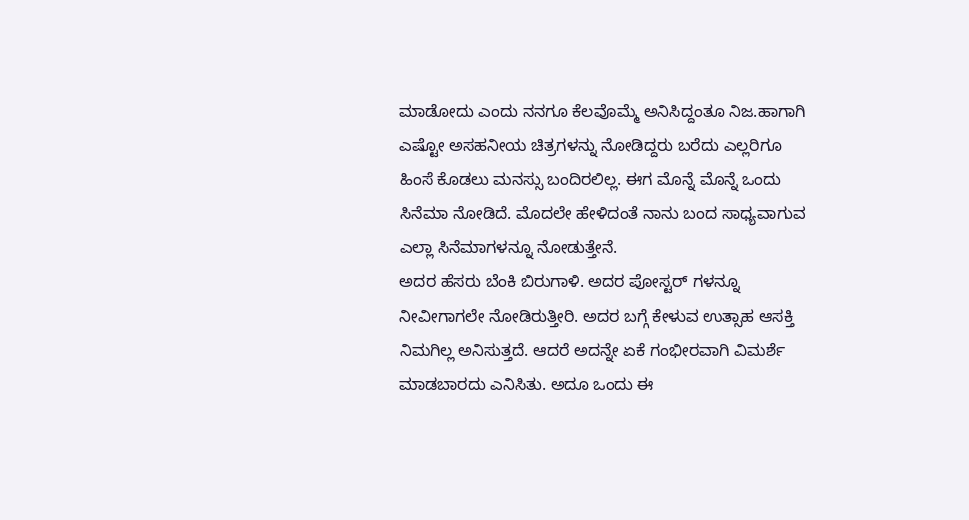ಮಾಡೋದು ಎಂದು ನನಗೂ ಕೆಲವೊಮ್ಮೆ ಅನಿಸಿದ್ದಂತೂ ನಿಜ.ಹಾಗಾಗಿ ಎಷ್ಟೋ ಅಸಹನೀಯ ಚಿತ್ರಗಳನ್ನು ನೋಡಿದ್ದರು ಬರೆದು ಎಲ್ಲರಿಗೂ ಹಿಂಸೆ ಕೊಡಲು ಮನಸ್ಸು ಬಂದಿರಲಿಲ್ಲ. ಈಗ ಮೊನ್ನೆ ಮೊನ್ನೆ ಒಂದು ಸಿನೆಮಾ ನೋಡಿದೆ. ಮೊದಲೇ ಹೇಳಿದಂತೆ ನಾನು ಬಂದ ಸಾಧ್ಯವಾಗುವ ಎಲ್ಲಾ ಸಿನೆಮಾಗಳನ್ನೂ ನೋಡುತ್ತೇನೆ.
ಅದರ ಹೆಸರು ಬೆಂಕಿ ಬಿರುಗಾಳಿ. ಅದರ ಪೋಸ್ಟರ್ ಗಳನ್ನೂ ನೀವೀಗಾಗಲೇ ನೋಡಿರುತ್ತೀರಿ. ಅದರ ಬಗ್ಗೆ ಕೇಳುವ ಉತ್ಸಾಹ ಆಸಕ್ತಿ ನಿಮಗಿಲ್ಲ ಅನಿಸುತ್ತದೆ. ಆದರೆ ಅದನ್ನೇ ಏಕೆ ಗಂಭೀರವಾಗಿ ವಿಮರ್ಶೆ ಮಾಡಬಾರದು ಎನಿಸಿತು. ಅದೂ ಒಂದು ಈ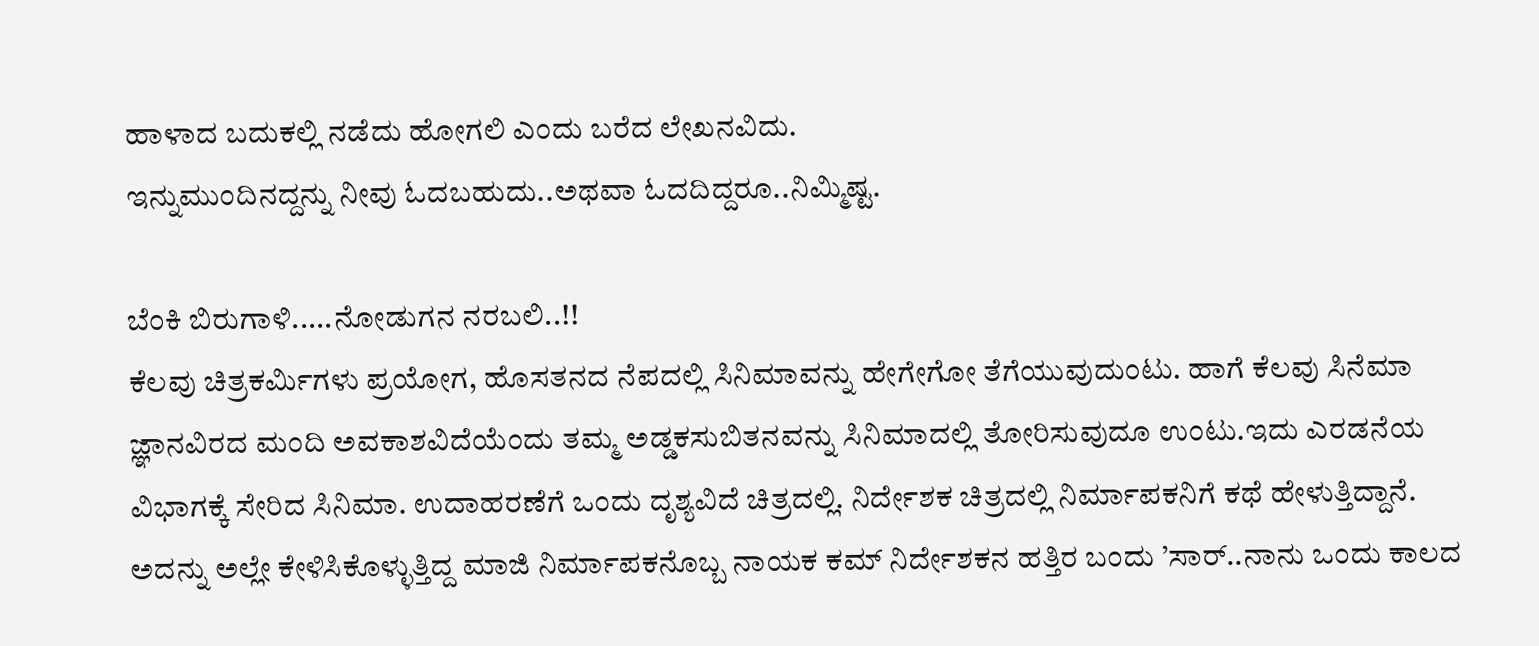ಹಾಳಾದ ಬದುಕಲ್ಲಿ ನಡೆದು ಹೋಗಲಿ ಎಂದು ಬರೆದ ಲೇಖನವಿದು.
ಇನ್ನುಮುಂದಿನದ್ದನ್ನು ನೀವು ಓದಬಹುದು..ಅಥವಾ ಓದದಿದ್ದರೂ..ನಿಮ್ಮಿಷ್ಟ.

ಬೆಂಕಿ ಬಿರುಗಾಳಿ.....ನೋಡುಗನ ನರಬಲಿ..!!
ಕೆಲವು ಚಿತ್ರಕರ್ಮಿಗಳು ಪ್ರಯೋಗ, ಹೊಸತನದ ನೆಪದಲ್ಲಿ ಸಿನಿಮಾವನ್ನು ಹೇಗೇಗೋ ತೆಗೆಯುವುದುಂಟು. ಹಾಗೆ ಕೆಲವು ಸಿನೆಮಾ ಜ್ಞಾನವಿರದ ಮಂದಿ ಅವಕಾಶವಿದೆಯೆಂದು ತಮ್ಮ ಅಡ್ಡಕಸುಬಿತನವನ್ನು ಸಿನಿಮಾದಲ್ಲಿ ತೋರಿಸುವುದೂ ಉಂಟು.ಇದು ಎರಡನೆಯ ವಿಭಾಗಕ್ಕೆ ಸೇರಿದ ಸಿನಿಮಾ. ಉದಾಹರಣೆಗೆ ಒಂದು ದೃಶ್ಯವಿದೆ ಚಿತ್ರದಲ್ಲಿ. ನಿರ್ದೇಶಕ ಚಿತ್ರದಲ್ಲಿ ನಿರ್ಮಾಪಕನಿಗೆ ಕಥೆ ಹೇಳುತ್ತಿದ್ದಾನೆ. ಅದನ್ನು ಅಲ್ಲೇ ಕೇಳಿಸಿಕೊಳ್ಳುತ್ತಿದ್ದ ಮಾಜಿ ನಿರ್ಮಾಪಕನೊಬ್ಬ ನಾಯಕ ಕಮ್ ನಿರ್ದೇಶಕನ ಹತ್ತಿರ ಬಂದು ’ಸಾರ್..ನಾನು ಒಂದು ಕಾಲದ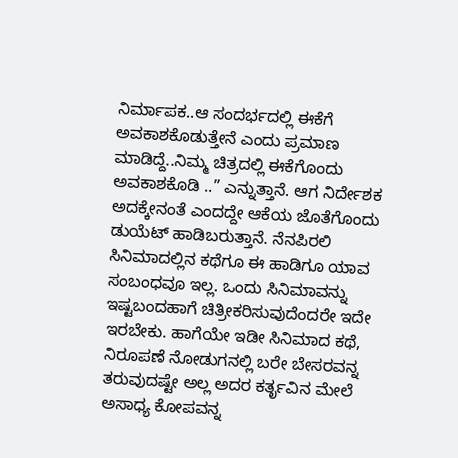ನಿರ್ಮಾಪಕ..ಆ ಸಂದರ್ಭದಲ್ಲಿ ಈಕೆಗೆ ಅವಕಾಶಕೊಡುತ್ತೇನೆ ಎಂದು ಪ್ರಮಾಣ ಮಾಡಿದ್ದೆ..ನಿಮ್ಮ ಚಿತ್ರದಲ್ಲಿ ಈಕೆಗೊಂದು ಅವಕಾಶಕೊಡಿ ..” ಎನ್ನುತ್ತಾನೆ. ಆಗ ನಿರ್ದೇಶಕ ಅದಕ್ಕೇನಂತೆ ಎಂದದ್ದೇ ಆಕೆಯ ಜೊತೆಗೊಂದು ಡುಯೆಟ್ ಹಾಡಿಬರುತ್ತಾನೆ. ನೆನಪಿರಲಿ
ಸಿನಿಮಾದಲ್ಲಿನ ಕಥೆಗೂ ಈ ಹಾಡಿಗೂ ಯಾವ ಸಂಬಂಧವೂ ಇಲ್ಲ. ಒಂದು ಸಿನಿಮಾವನ್ನು ಇಷ್ಟಬಂದಹಾಗೆ ಚಿತ್ರೀಕರಿಸುವುದೆಂದರೇ ಇದೇ ಇರಬೇಕು. ಹಾಗೆಯೇ ಇಡೀ ಸಿನಿಮಾದ ಕಥೆ, ನಿರೂಪಣೆ ನೋಡುಗನಲ್ಲಿ ಬರೇ ಬೇಸರವನ್ನ ತರುವುದಷ್ಟೇ ಅಲ್ಲ ಅದರ ಕರ್ತೃವಿನ ಮೇಲೆ ಅಸಾಧ್ಯ ಕೋಪವನ್ನ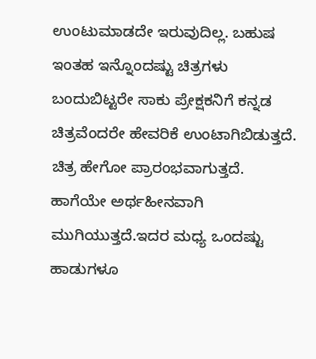ಉಂಟುಮಾಡದೇ ಇರುವುದಿಲ್ಲ. ಬಹುಷ ಇಂತಹ ಇನ್ನೊಂದಷ್ಟು ಚಿತ್ರಗಳು ಬಂದುಬಿಟ್ಟರೇ ಸಾಕು ಪ್ರೇಕ್ಷಕನಿಗೆ ಕನ್ನಡ ಚಿತ್ರವೆಂದರೇ ಹೇವರಿಕೆ ಉಂಟಾಗಿಬಿಡುತ್ತದೆ.
ಚಿತ್ರ ಹೇಗೋ ಪ್ರಾರಂಭವಾಗುತ್ತದೆ. ಹಾಗೆಯೇ ಅರ್ಥಹೀನವಾಗಿ ಮುಗಿಯುತ್ತದೆ.ಇದರ ಮಧ್ಯ ಒಂದಷ್ಟು ಹಾಡುಗಳೂ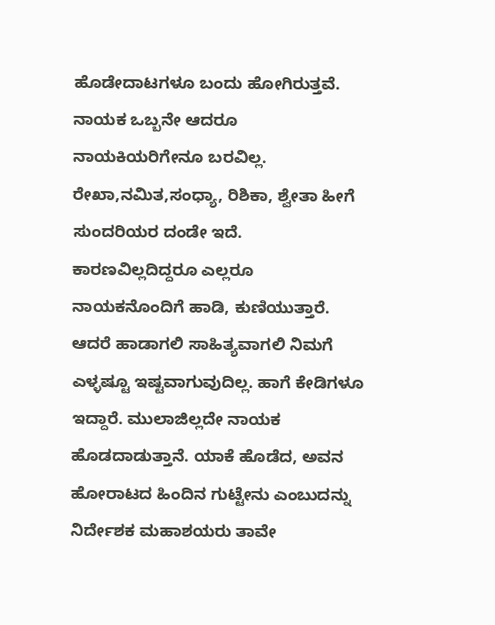ಹೊಡೇದಾಟಗಳೂ ಬಂದು ಹೋಗಿರುತ್ತವೆ. ನಾಯಕ ಒಬ್ಬನೇ ಆದರೂ ನಾಯಕಿಯರಿಗೇನೂ ಬರವಿಲ್ಲ. ರೇಖಾ,ನಮಿತ,ಸಂಧ್ಯಾ, ರಿಶಿಕಾ, ಶ್ವೇತಾ ಹೀಗೆ ಸುಂದರಿಯರ ದಂಡೇ ಇದೆ. ಕಾರಣವಿಲ್ಲದಿದ್ದರೂ ಎಲ್ಲರೂ ನಾಯಕನೊಂದಿಗೆ ಹಾಡಿ, ಕುಣಿಯುತ್ತಾರೆ. ಆದರೆ ಹಾಡಾಗಲಿ ಸಾಹಿತ್ಯವಾಗಲಿ ನಿಮಗೆ ಎಳ್ಳಷ್ಟೂ ಇಷ್ಟವಾಗುವುದಿಲ್ಲ. ಹಾಗೆ ಕೇಡಿಗಳೂ ಇದ್ದಾರೆ. ಮುಲಾಜಿಲ್ಲದೇ ನಾಯಕ ಹೊಡದಾಡುತ್ತಾನೆ. ಯಾಕೆ ಹೊಡೆದ, ಅವನ ಹೋರಾಟದ ಹಿಂದಿನ ಗುಟ್ಟೇನು ಎಂಬುದನ್ನು ನಿರ್ದೇಶಕ ಮಹಾಶಯರು ತಾವೇ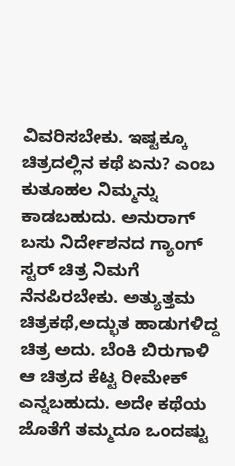ವಿವರಿಸಬೇಕು. ಇಷ್ಟಕ್ಕೂ ಚಿತ್ರದಲ್ಲಿನ ಕಥೆ ಏನು? ಎಂಬ
ಕುತೂಹಲ ನಿಮ್ಮನ್ನು ಕಾಡಬಹುದು. ಅನುರಾಗ್ ಬಸು ನಿರ್ದೇಶನದ ಗ್ಯಾಂಗ್ ಸ್ಟರ್ ಚಿತ್ರ ನಿಮಗೆ ನೆನಪಿರಬೇಕು. ಅತ್ಯುತ್ತಮ ಚಿತ್ರಕಥೆ,ಅದ್ಭುತ ಹಾಡುಗಳಿದ್ದ ಚಿತ್ರ ಅದು. ಬೆಂಕಿ ಬಿರುಗಾಳಿ ಆ ಚಿತ್ರದ ಕೆಟ್ಟ ರೀಮೇಕ್ ಎನ್ನಬಹುದು. ಅದೇ ಕಥೆಯ ಜೊತೆಗೆ ತಮ್ಮದೂ ಒಂದಷ್ಟು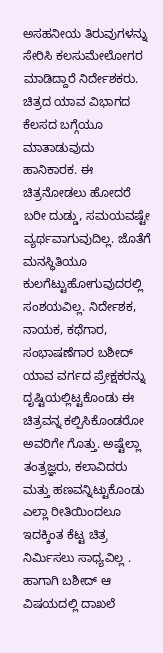ಅಸಹನೀಯ ತಿರುವುಗಳನ್ನು ಸೇರಿಸಿ ಕಲಸುಮೇಲೋಗರ ಮಾಡಿದ್ದಾರೆ ನಿರ್ದೇಶಕರು.
ಚಿತ್ರದ ಯಾವ ವಿಭಾಗದ ಕೆಲಸದ ಬಗ್ಗೆಯೂ ಮಾತಾಡುವುದು ಹಾನಿಕಾರಕ. ಈ ಚಿತ್ರನೋಡಲು ಹೋದರೆ ಬರೀ ದುಡ್ಡು, ಸಮಯವಷ್ಟೇ ವ್ಯರ್ಥವಾಗುವುದಿಲ್ಲ. ಜೊತೆಗೆ ಮನಸ್ಥಿತಿಯೂ ಕುಲಗೆಟ್ಟುಹೋಗುವುದರಲ್ಲಿ ಸಂಶಯವಿಲ್ಲ. ನಿರ್ದೇಶಕ, ನಾಯಕ, ಕಥೆಗಾರ, ಸಂಭಾಷಣೆಗಾರ ಬಶೀದ್ ಯಾವ ವರ್ಗದ ಪ್ರೇಕ್ಷಕರನ್ನು ದೃಷ್ಟಿಯಲ್ಲಿಟ್ಟಕೊಂಡು ಈ ಚಿತ್ರವನ್ನ ಕಲ್ಪಿಸಿಕೊಂಡರೋ ಅವರಿಗೇ ಗೊತ್ತು. ಅಷ್ಟೆಲ್ಲಾ ತಂತ್ರಜ್ಞರು, ಕಲಾವಿದರು ಮತ್ತು ಹಣವನ್ನಿಟ್ಟುಕೊಂಡು ಎಲ್ಲಾ ರೀತಿಯಿಂದಲೂ ಇದಕ್ಕಿಂತ ಕೆಟ್ಟ ಚಿತ್ರ ನಿರ್ಮಿಸಲು ಸಾಧ್ಯವಿಲ್ಲ . ಹಾಗಾಗಿ ಬಶೀದ್ ಆ ವಿಷಯದಲ್ಲಿ ದಾಖಲೆ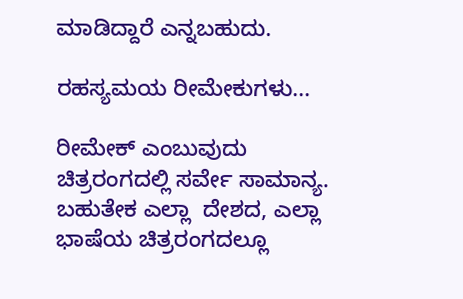ಮಾಡಿದ್ದಾರೆ ಎನ್ನಬಹುದು.

ರಹಸ್ಯಮಯ ರೀಮೇಕುಗಳು...

ರೀಮೇಕ್ ಎಂಬುವುದು ಚಿತ್ರರಂಗದಲ್ಲಿ ಸರ್ವೇ ಸಾಮಾನ್ಯ. ಬಹುತೇಕ ಎಲ್ಲಾ  ದೇಶದ, ಎಲ್ಲಾ ಭಾಷೆಯ ಚಿತ್ರರಂಗದಲ್ಲೂ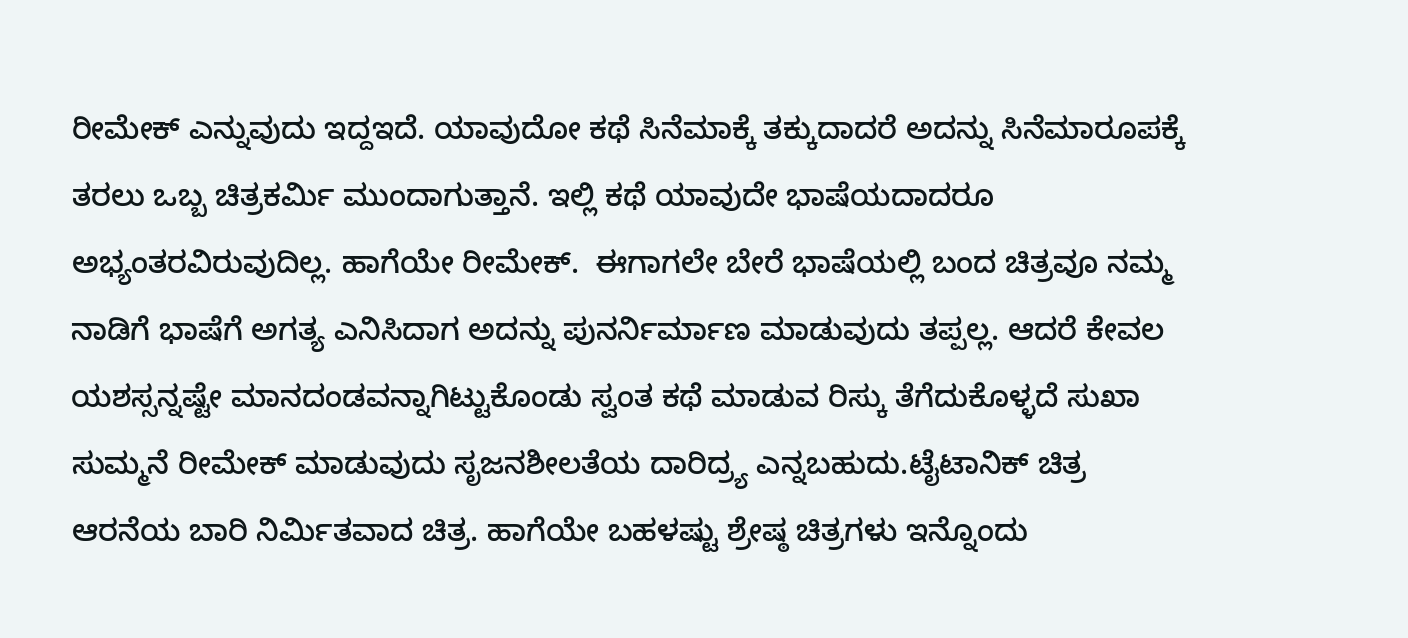ರೀಮೇಕ್ ಎನ್ನುವುದು ಇದ್ದಇದೆ. ಯಾವುದೋ ಕಥೆ ಸಿನೆಮಾಕ್ಕೆ ತಕ್ಕುದಾದರೆ ಅದನ್ನು ಸಿನೆಮಾರೂಪಕ್ಕೆ ತರಲು ಒಬ್ಬ ಚಿತ್ರಕರ್ಮಿ ಮುಂದಾಗುತ್ತಾನೆ. ಇಲ್ಲಿ ಕಥೆ ಯಾವುದೇ ಭಾಷೆಯದಾದರೂ ಅಭ್ಯಂತರವಿರುವುದಿಲ್ಲ. ಹಾಗೆಯೇ ರೀಮೇಕ್.  ಈಗಾಗಲೇ ಬೇರೆ ಭಾಷೆಯಲ್ಲಿ ಬಂದ ಚಿತ್ರವೂ ನಮ್ಮ ನಾಡಿಗೆ ಭಾಷೆಗೆ ಅಗತ್ಯ ಎನಿಸಿದಾಗ ಅದನ್ನು ಪುನರ್ನಿರ್ಮಾಣ ಮಾಡುವುದು ತಪ್ಪಲ್ಲ. ಆದರೆ ಕೇವಲ ಯಶಸ್ಸನ್ನಷ್ಟೇ ಮಾನದಂಡವನ್ನಾಗಿಟ್ಟುಕೊಂಡು ಸ್ವಂತ ಕಥೆ ಮಾಡುವ ರಿಸ್ಕು ತೆಗೆದುಕೊಳ್ಳದೆ ಸುಖಾ ಸುಮ್ಮನೆ ರೀಮೇಕ್ ಮಾಡುವುದು ಸೃಜನಶೀಲತೆಯ ದಾರಿದ್ರ್ಯ ಎನ್ನಬಹುದು.ಟೈಟಾನಿಕ್ ಚಿತ್ರ ಆರನೆಯ ಬಾರಿ ನಿರ್ಮಿತವಾದ ಚಿತ್ರ. ಹಾಗೆಯೇ ಬಹಳಷ್ಟು ಶ್ರೇಷ್ಠ ಚಿತ್ರಗಳು ಇನ್ನೊಂದು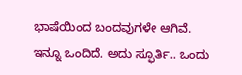ಭಾಷೆಯಿಂದ ಬಂದವುಗಳೇ ಆಗಿವೆ. ಇನ್ನೂ ಒಂದಿದೆ. ಅದು ಸ್ಫೂರ್ತಿ.. ಒಂದು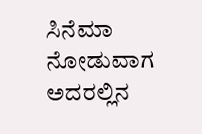ಸಿನೆಮಾ ನೋಡುವಾಗ ಅದರಲ್ಲಿನ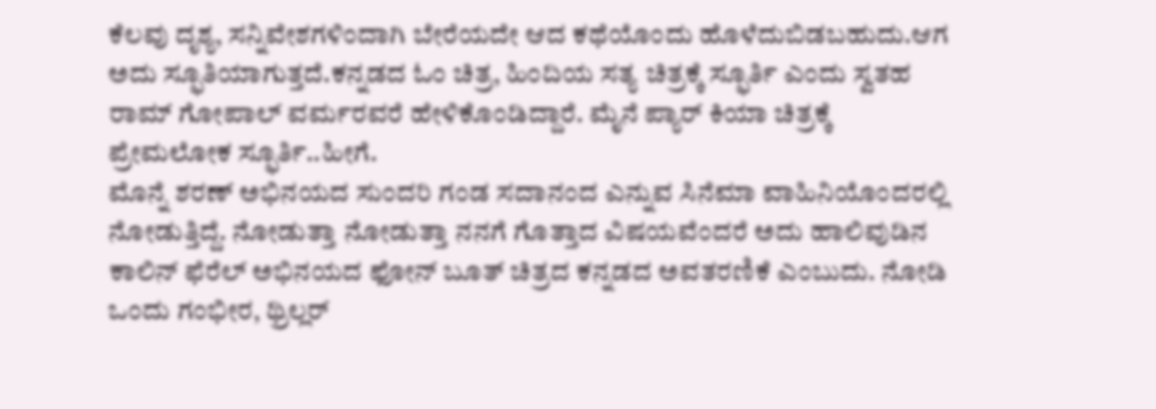ಕೆಲವು ದೃಶ್ಯ, ಸನ್ನಿವೇಶಗಳಿಂದಾಗಿ ಬೇರೆಯದೇ ಆದ ಕಥೆಯೊಂದು ಹೊಳೆದುಬಿಡಬಹುದು.ಆಗ ಅದು ಸ್ಫೂತಿಯಾಗುತ್ತದೆ.ಕನ್ನಡದ ಓಂ ಚಿತ್ರ, ಹಿಂದಿಯ ಸತ್ಯ ಚಿತ್ರಕ್ಕೆ ಸ್ಫೂರ್ತಿ ಎಂದು ಸ್ವತಹ ರಾಮ್ ಗೋಪಾಲ್ ವರ್ಮರವರೆ ಹೇಳಿಕೊಂಡಿದ್ದಾರೆ. ಮೈನೆ ಪ್ಯಾರ್ ಕಿಯಾ ಚಿತ್ರಕ್ಕೆ ಪ್ರೇಮಲೋಕ ಸ್ಫೂರ್ತಿ..ಹೀಗೆ.
ಮೊನ್ನೆ ಶರಣ್ ಅಭಿನಯದ ಸುಂದರಿ ಗಂಡ ಸದಾನಂದ ಎನ್ನುವ ಸಿನೆಮಾ ವಾಹಿನಿಯೊಂದರಲ್ಲಿ ನೋಡುತ್ತಿದ್ದೆ. ನೋಡುತ್ತಾ ನೋಡುತ್ತಾ ನನಗೆ ಗೊತ್ತಾದ ವಿಷಯವೆಂದರೆ ಅದು ಹಾಲಿವುಡಿನ ಕಾಲಿನ್ ಫೆರೆಲ್ ಅಭಿನಯದ ಫೋನ್ ಬೂತ್ ಚಿತ್ರದ ಕನ್ನಡದ ಅವತರಣಿಕೆ ಎಂಬುದು. ನೋಡಿ ಒಂದು ಗಂಭೀರ, ಥ್ರಿಲ್ಲರ್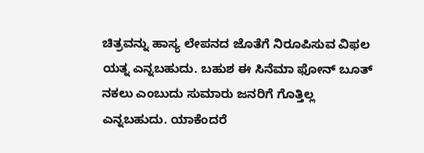ಚಿತ್ರವನ್ನು ಹಾಸ್ಯ ಲೇಪನದ ಜೊತೆಗೆ ನಿರೂಪಿಸುವ ವಿಫಲ ಯತ್ನ ಎನ್ನಬಹುದು. ಬಹುಶ ಈ ಸಿನೆಮಾ ಫೋನ್ ಬೂತ್ ನಕಲು ಎಂಬುದು ಸುಮಾರು ಜನರಿಗೆ ಗೊತ್ತಿಲ್ಲ ಎನ್ನಬಹುದು. ಯಾಕೆಂದರೆ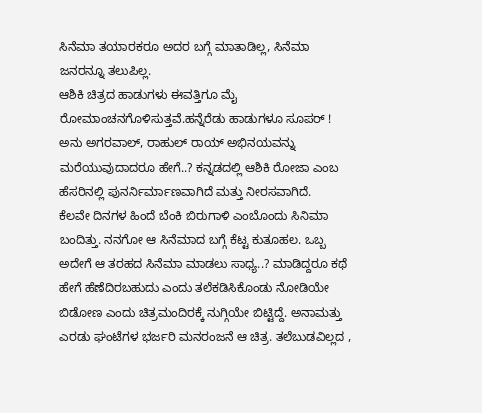ಸಿನೆಮಾ ತಯಾರಕರೂ ಅದರ ಬಗ್ಗೆ ಮಾತಾಡಿಲ್ಲ, ಸಿನೆಮಾ ಜನರನ್ನೂ ತಲುಪಿಲ್ಲ.
ಆಶಿಕಿ ಚಿತ್ರದ ಹಾಡುಗಳು ಈವತ್ತಿಗೂ ಮೈ ರೋಮಾಂಚನಗೊಳಿಸುತ್ತವೆ.ಹನ್ನೆರೆಡು ಹಾಡುಗಳೂ ಸೂಪರ್ ! ಅನು ಅಗರವಾಲ್, ರಾಹುಲ್ ರಾಯ್ ಅಭಿನಯವನ್ನು ಮರೆಯುವುದಾದರೂ ಹೇಗೆ..? ಕನ್ನಡದಲ್ಲಿ ಆಶಿಕಿ ರೋಜಾ ಎಂಬ ಹೆಸರಿನಲ್ಲಿ ಪುನರ್ನಿರ್ಮಾಣವಾಗಿದೆ ಮತ್ತು ನೀರಸವಾಗಿದೆ.
ಕೆಲವೇ ದಿನಗಳ ಹಿಂದೆ ಬೆಂಕಿ ಬಿರುಗಾಳಿ ಎಂಬೊಂದು ಸಿನಿಮಾ ಬಂದಿತ್ತು. ನನಗೋ ಆ ಸಿನೆಮಾದ ಬಗ್ಗೆ ಕೆಟ್ಟ ಕುತೂಹಲ. ಒಬ್ಬ ಅದೇಗೆ ಆ ತರಹದ ಸಿನೆಮಾ ಮಾಡಲು ಸಾಧ್ಯ..? ಮಾಡಿದ್ದರೂ ಕಥೆ ಹೇಗೆ ಹೆಣೆದಿರಬಹುದು ಎಂದು ತಲೆಕಡಿಸಿಕೊಂಡು ನೋಡಿಯೇ ಬಿಡೋಣ ಎಂದು ಚಿತ್ರಮಂದಿರಕ್ಕೆ ನುಗ್ಗಿಯೇ ಬಿಟ್ಟಿದ್ದೆ. ಅನಾಮತ್ತು ಎರಡು ಘಂಟೆಗಳ ಭರ್ಜರಿ ಮನರಂಜನೆ ಆ ಚಿತ್ರ. ತಲೆಬುಡವಿಲ್ಲದ ,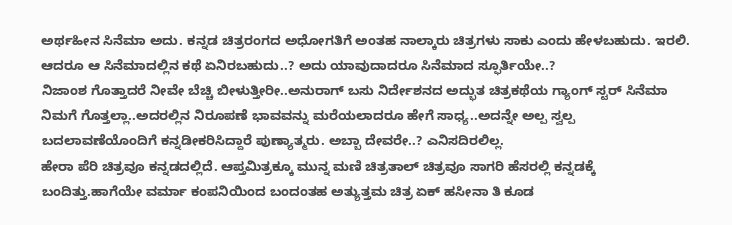ಅರ್ಥಹೀನ ಸಿನೆಮಾ ಅದು. ಕನ್ನಡ ಚಿತ್ರರಂಗದ ಅಧೋಗತಿಗೆ ಅಂತಹ ನಾಲ್ಕಾರು ಚಿತ್ರಗಳು ಸಾಕು ಎಂದು ಹೇಳಬಹುದು. ಇರಲಿ. ಆದರೂ ಆ ಸಿನೆಮಾದಲ್ಲಿನ ಕಥೆ ಏನಿರಬಹುದು..? ಅದು ಯಾವುದಾದರೂ ಸಿನೆಮಾದ ಸ್ಫೂರ್ತಿಯೇ..?
ನಿಜಾಂಶ ಗೊತ್ತಾದರೆ ನೀವೇ ಬೆಚ್ಚಿ ಬೀಳುತ್ತೀರೀ..ಅನುರಾಗ್ ಬಸು ನಿರ್ದೇಶನದ ಅದ್ಭುತ ಚಿತ್ರಕಥೆಯ ಗ್ಯಾಂಗ್ ಸ್ಟರ್ ಸಿನೆಮಾ ನಿಮಗೆ ಗೊತ್ತಲ್ಲಾ..ಅದರಲ್ಲಿನ ನಿರೂಪಣೆ ಭಾವವನ್ನು ಮರೆಯಲಾದರೂ ಹೇಗೆ ಸಾಧ್ಯ..ಅದನ್ನೇ ಅಲ್ಪ ಸ್ವಲ್ಪ ಬದಲಾವಣೆಯೊಂದಿಗೆ ಕನ್ನಡೀಕರಿಸಿದ್ದಾರೆ ಪುಣ್ಯಾತ್ಮರು. ಅಬ್ಬಾ ದೇವರೇ..? ಎನಿಸದಿರಲಿಲ್ಲ.
ಹೇರಾ ಪೆರಿ ಚಿತ್ರವೂ ಕನ್ನಡದಲ್ಲಿದೆ. ಆಪ್ತಮಿತ್ರಕ್ಕೂ ಮುನ್ನ ಮಣಿ ಚಿತ್ರತಾಲ್ ಚಿತ್ರವೂ ಸಾಗರಿ ಹೆಸರಲ್ಲಿ ಕನ್ನಡಕ್ಕೆ ಬಂದಿತ್ತು.ಹಾಗೆಯೇ ವರ್ಮಾ ಕಂಪನಿಯಿಂದ ಬಂದಂತಹ ಅತ್ಯುತ್ತಮ ಚಿತ್ರ ಏಕ್ ಹಸೀನಾ ತಿ ಕೂಡ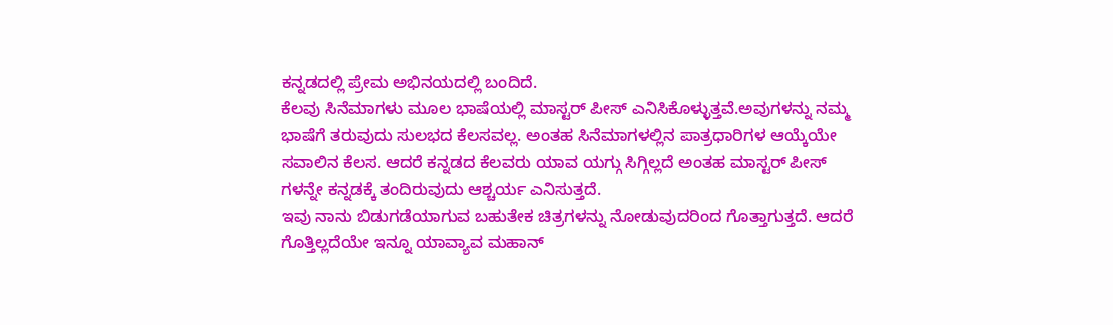ಕನ್ನಡದಲ್ಲಿ ಪ್ರೇಮ ಅಭಿನಯದಲ್ಲಿ ಬಂದಿದೆ.
ಕೆಲವು ಸಿನೆಮಾಗಳು ಮೂಲ ಭಾಷೆಯಲ್ಲಿ ಮಾಸ್ಟರ್ ಪೀಸ್ ಎನಿಸಿಕೊಳ್ಳುತ್ತವೆ.ಅವುಗಳನ್ನು ನಮ್ಮ ಭಾಷೆಗೆ ತರುವುದು ಸುಲಭದ ಕೆಲಸವಲ್ಲ. ಅಂತಹ ಸಿನೆಮಾಗಳಲ್ಲಿನ ಪಾತ್ರಧಾರಿಗಳ ಆಯ್ಕೆಯೇ ಸವಾಲಿನ ಕೆಲಸ. ಆದರೆ ಕನ್ನಡದ ಕೆಲವರು ಯಾವ ಯಗ್ಗು ಸಿಗ್ಗಿಲ್ಲದೆ ಅಂತಹ ಮಾಸ್ಟರ್ ಪೀಸ್ ಗಳನ್ನೇ ಕನ್ನಡಕ್ಕೆ ತಂದಿರುವುದು ಆಶ್ಚರ್ಯ ಎನಿಸುತ್ತದೆ.
ಇವು ನಾನು ಬಿಡುಗಡೆಯಾಗುವ ಬಹುತೇಕ ಚಿತ್ರಗಳನ್ನು ನೋಡುವುದರಿಂದ ಗೊತ್ತಾಗುತ್ತದೆ. ಆದರೆ ಗೊತ್ತಿಲ್ಲದೆಯೇ ಇನ್ನೂ ಯಾವ್ಯಾವ ಮಹಾನ್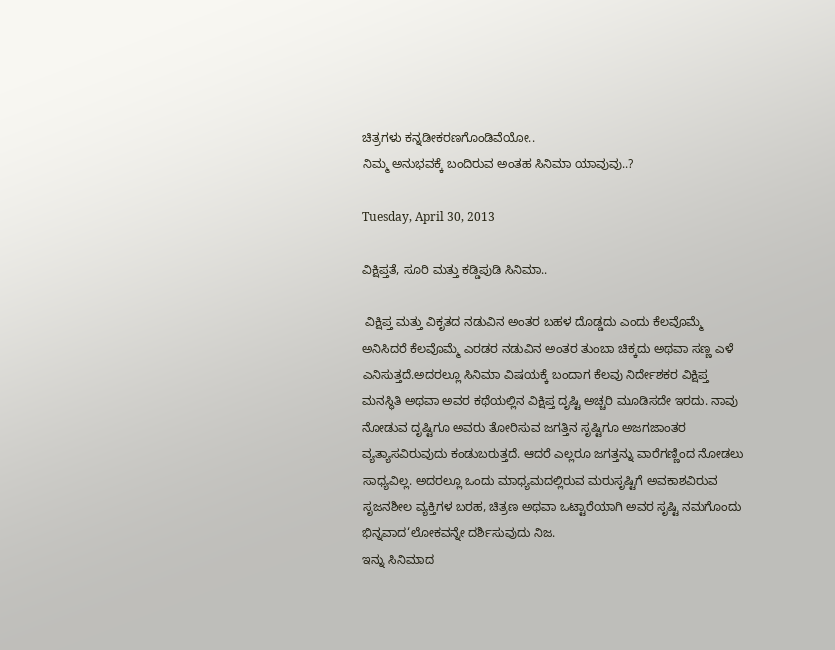ಚಿತ್ರಗಳು ಕನ್ನಡೀಕರಣಗೊಂಡಿವೆಯೋ..
ನಿಮ್ಮ ಅನುಭವಕ್ಕೆ ಬಂದಿರುವ ಅಂತಹ ಸಿನಿಮಾ ಯಾವುವು..?

Tuesday, April 30, 2013

ವಿಕ್ಷಿಪ್ತತೆ, ಸೂರಿ ಮತ್ತು ಕಡ್ಡಿಪುಡಿ ಸಿನಿಮಾ..

 ವಿಕ್ಷಿಪ್ತ ಮತ್ತು ವಿಕೃತದ ನಡುವಿನ ಅಂತರ ಬಹಳ ದೊಡ್ಡದು ಎಂದು ಕೆಲವೊಮ್ಮೆ ಅನಿಸಿದರೆ ಕೆಲವೊಮ್ಮೆ ಎರಡರ ನಡುವಿನ ಅಂತರ ತುಂಬಾ ಚಿಕ್ಕದು ಅಥವಾ ಸಣ್ಣ ಎಳೆ ಎನಿಸುತ್ತದೆ.ಅದರಲ್ಲೂ ಸಿನಿಮಾ ವಿಷಯಕ್ಕೆ ಬಂದಾಗ ಕೆಲವು ನಿರ್ದೇಶಕರ ವಿಕ್ಷಿಪ್ತ ಮನಸ್ಥಿತಿ ಅಥವಾ ಅವರ ಕಥೆಯಲ್ಲಿನ ವಿಕ್ಷಿಪ್ತ ದೃಷ್ಟಿ ಅಚ್ಚರಿ ಮೂಡಿಸದೇ ಇರದು. ನಾವು ನೋಡುವ ದೃಷ್ಟಿಗೂ ಅವರು ತೋರಿಸುವ ಜಗತ್ತಿನ ಸೃಷ್ಟಿಗೂ ಅಜಗಜಾಂತರ ವ್ಯತ್ಯಾಸವಿರುವುದು ಕಂಡುಬರುತ್ತದೆ. ಆದರೆ ಎಲ್ಲರೂ ಜಗತ್ತನ್ನು ವಾರೆಗಣ್ಣಿಂದ ನೋಡಲು ಸಾಧ್ಯವಿಲ್ಲ. ಅದರಲ್ಲೂ ಒಂದು ಮಾಧ್ಯಮದಲ್ಲಿರುವ ಮರುಸೃಷ್ಟಿಗೆ ಅವಕಾಶವಿರುವ ಸೃಜನಶೀಲ ವ್ಯಕ್ತಿಗಳ ಬರಹ, ಚಿತ್ರಣ ಅಥವಾ ಒಟ್ಟಾರೆಯಾಗಿ ಅವರ ಸೃಷ್ಟಿ ನಮಗೊಂದು ಭಿನ್ನವಾದ‘ಲೋಕವನ್ನೇ ದರ್ಶಿಸುವುದು ನಿಜ.
ಇನ್ನು ಸಿನಿಮಾದ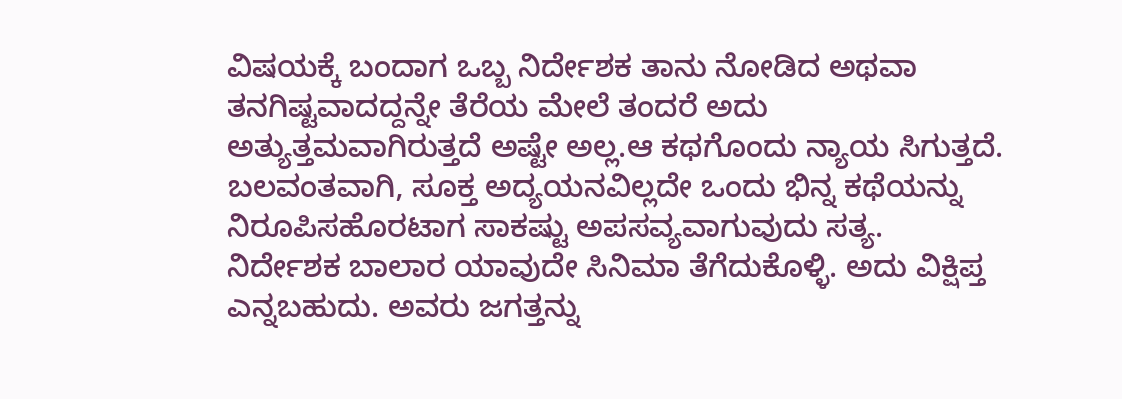ವಿಷಯಕ್ಕೆ ಬಂದಾಗ ಒಬ್ಬ ನಿರ್ದೇಶಕ ತಾನು ನೋಡಿದ ಅಥವಾ ತನಗಿಷ್ಟವಾದದ್ದನ್ನೇ ತೆರೆಯ ಮೇಲೆ ತಂದರೆ ಅದು ಅತ್ಯುತ್ತಮವಾಗಿರುತ್ತದೆ ಅಷ್ಟೇ ಅಲ್ಲ.ಆ ಕಥಗೊಂದು ನ್ಯಾಯ ಸಿಗುತ್ತದೆ. ಬಲವಂತವಾಗಿ, ಸೂಕ್ತ ಅದ್ಯಯನವಿಲ್ಲದೇ ಒಂದು ಭಿನ್ನ ಕಥೆಯನ್ನು ನಿರೂಪಿಸಹೊರಟಾಗ ಸಾಕಷ್ಟು ಅಪಸವ್ಯವಾಗುವುದು ಸತ್ಯ.
ನಿರ್ದೇಶಕ ಬಾಲಾರ ಯಾವುದೇ ಸಿನಿಮಾ ತೆಗೆದುಕೊಳ್ಳಿ. ಅದು ವಿಕ್ಷಿಪ್ತ ಎನ್ನಬಹುದು. ಅವರು ಜಗತ್ತನ್ನು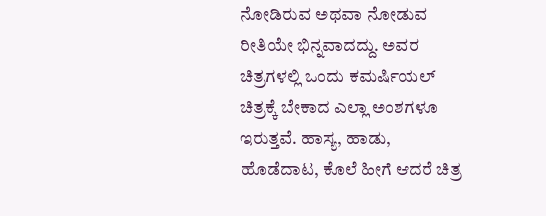ನೋಡಿರುವ ಅಥವಾ ನೋಡುವ ರೀತಿಯೇ ಭಿನ್ನವಾದದ್ದು. ಅವರ ಚಿತ್ರಗಳಲ್ಲಿ ಒಂದು ಕಮರ್ಷಿಯಲ್ ಚಿತ್ರಕ್ಕೆ ಬೇಕಾದ ಎಲ್ಲಾ ಅಂಶಗಳೂ ಇರುತ್ತವೆ. ಹಾಸ್ಯ, ಹಾಡು, ಹೊಡೆದಾಟ, ಕೊಲೆ ಹೀಗೆ ಆದರೆ ಚಿತ್ರ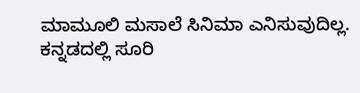ಮಾಮೂಲಿ ಮಸಾಲೆ ಸಿನಿಮಾ ಎನಿಸುವುದಿಲ್ಲ.
ಕನ್ನಡದಲ್ಲಿ ಸೂರಿ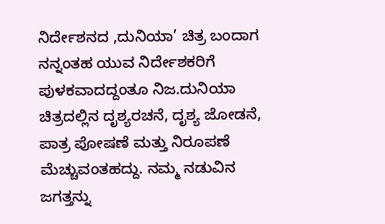ನಿರ್ದೇಶನದ ,ದುನಿಯಾ’ ಚಿತ್ರ ಬಂದಾಗ ನನ್ನಂತಹ ಯುವ ನಿರ್ದೇಶಕರಿಗೆ ಪುಳಕವಾದದ್ದಂತೂ ನಿಜ.ದುನಿಯಾ ಚಿತ್ರದಲ್ಲಿನ ದೃಶ್ಯರಚನೆ, ದೃಶ್ಯ ಜೋಡನೆ, ಪಾತ್ರ ಪೋಷಣೆ ಮತ್ತು ನಿರೂಪಣೆ ಮೆಚ್ಚುವಂತಹದ್ದು. ನಮ್ಮ ನಡುವಿನ ಜಗತ್ತನ್ನು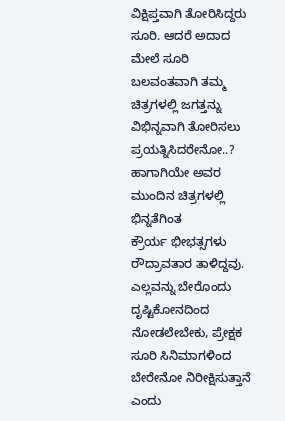ವಿಕ್ಷಿಪ್ತವಾಗಿ ತೋರಿಸಿದ್ದರು ಸೂರಿ. ಆದರೆ ಅದಾದ ಮೇಲೆ ಸೂರಿ ಬಲವಂತವಾಗಿ ತಮ್ಮ ಚಿತ್ರಗಳಲ್ಲಿ ಜಗತ್ತನ್ನು ವಿಭಿನ್ನವಾಗಿ ತೋರಿಸಲು ಪ್ರಯತ್ನಿಸಿದರೇನೋ..? ಹಾಗಾಗಿಯೇ ಅವರ ಮುಂದಿನ ಚಿತ್ರಗಳಲ್ಲಿ ಭಿನ್ನತೆಗಿಂತ
ಕ್ರೌರ್ಯ ಭೀಭತ್ಸಗಳು ರೌದ್ರಾವತಾರ ತಾಳಿದ್ದವು. ಎಲ್ಲವನ್ನು ಬೇರೊಂದು ದೃಷ್ಟಿಕೋನದಿಂದ ನೋಡಲೇಬೇಕು, ಪ್ರೇಕ್ಷಕ ಸೂರಿ ಸಿನಿಮಾಗಳಿಂದ ಬೇರೇನೋ ನಿರೀಕ್ಷಿಸುತ್ತಾನೆ ಎಂದು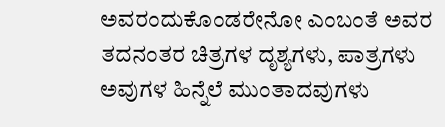ಅವರಂದುಕೊಂಡರೇನೋ ಎಂಬಂತೆ ಅವರ ತದನಂತರ ಚಿತ್ರಗಳ ದೃಶ್ಯಗಳು, ಪಾತ್ರಗಳು ಅವುಗಳ ಹಿನ್ನೆಲೆ ಮುಂತಾದವುಗಳು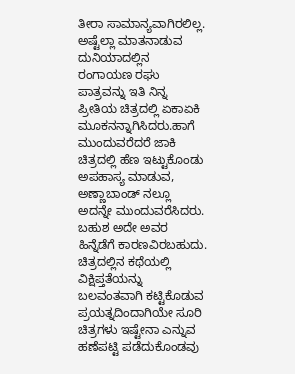ತೀರಾ ಸಾಮಾನ್ಯವಾಗಿರಲಿಲ್ಲ. ಅಷ್ಟೆಲ್ಲಾ ಮಾತನಾಡುವ ದುನಿಯಾದಲ್ಲಿನ ರಂಗಾಯಣ ರಘು ಪಾತ್ರವನ್ನು ಇತಿ ನಿನ್ನ ಪ್ರೀತಿಯ ಚಿತ್ರದಲ್ಲಿ ಏಕಾಏಕಿ ಮೂಕನನ್ನಾಗಿಸಿದರು.ಹಾಗೆ ಮುಂದುವರೆದರೆ ಜಾಕಿ ಚಿತ್ರದಲ್ಲಿ ಹೆಣ ಇಟ್ಟುಕೊಂಡು ಅಪಹಾಸ್ಯ ಮಾಡುವ, ಅಣ್ಣಾಬಾಂಡ್ ನಲ್ಲೂ ಅದನ್ನೇ ಮುಂದುವರೆಸಿದರು. ಬಹುಶ ಅದೇ ಅವರ ಹಿನ್ನೆಡೆಗೆ ಕಾರಣವಿರಬಹುದು.
ಚಿತ್ರದಲ್ಲಿನ ಕಥೆಯಲ್ಲಿ ವಿಕ್ಷಿಪ್ತತೆಯನ್ನು ಬಲವಂತವಾಗಿ ಕಟ್ಟಿಕೊಡುವ ಪ್ರಯತ್ನದಿಂದಾಗಿಯೇ ಸೂರಿ ಚಿತ್ರಗಳು ಇಷ್ಟೇನಾ ಎನ್ನುವ ಹಣೆಪಟ್ಟಿ ಪಡೆದುಕೊಂಡವು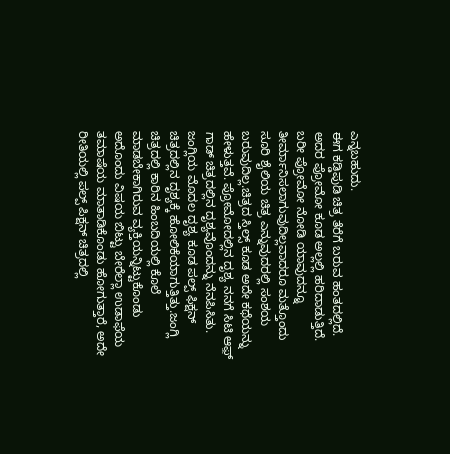ಎನ್ನಬಹುದು.
ಈಗ ಕಡ್ಡಿಪುಡಿ ಚಿತ್ರ ತೆರೆಗೆ ಬರುವ ಹಂತದಲ್ಲಿದೆ. ಅದರ ಪ್ರೋಮೋ ಕೂಡ ಅಲ್ಲಲ್ಲಿ ಹರಿದಾಡುತ್ತಿದೆ. ಬರೀ ಪ್ರೋಮೋ ನೋಡಿ ಯಾವುದನ್ನೂ ತೀರ್ಮಾನಿಸಲಾಗುವುದಿಲ್ಲವಾದರೂ ಮತ್ತೊಂದು ಸೂರಿ ಶೈಲಿಯ ಚಿತ್ರ ಎನ್ನುವುದರಲ್ಲಿ ಸಂಶಯ ಬರುವುದಿಲ್ಲ.ಚಿತ್ರದ ಸ್ತಿಲ್ಸ್ ಕೂಡ ಅದೇ ಕಥೆಯನ್ನು ಹೇಳುತ್ತವೆ. ಪ್ರೋಮೋದಲ್ಲಿನ ದೃಶ್ಯ ನನಗೆ ಸಿಟಿ ಆಫ಼್ ಗಾಡ್ ಚಿತ್ರದಲ್ಲಿನ ದೃಶ್ಯವೊಂದನ್ನು ನೆನಪಿಸಿತು. ಜಂಗ್ಲಿಯ ಮೊದಲ ದೃಶ್ಯ ಕೂಡ ಪಲ್ಪ್ ಫಿಕ್ಷನ್ ಚಿತ್ರದಲ್ಲಿನ ದೃಶ್ಯಕ್ಕೆ ಹೋಲಿಕೆಯಾಗುತ್ತಿತ್ತು.ಜಂಗ್ಲಿ ಚಿತ್ರದಲ್ಲಿ ಕಾರಿನ ಹಿಂಬದಿಯಲ್ಲಿ ಕೊಲೆ ಮಾಡಬೇಕಾಗಿರುವ ವ್ಯಕ್ತಿಯನ್ನಿಟ್ಟುಕೊಂಡು ಅದೊಂದು ವಿಷಯ ಬಿಟ್ಟು ಬೇರೆಲ್ಲಾ ಉಡಾಫೆಯ ತಮಾಷೆಯ ಮಾತಾಡಿಕೊಂಡು ಹೋಗುತ್ತಾರೆ, ಅದೇ ರೀತಿಯಲ್ಲಿ ಪಲ್ಪ್ ಪಿಕ್ಷನ್ ಚಿತ್ರದಲ್ಲಿ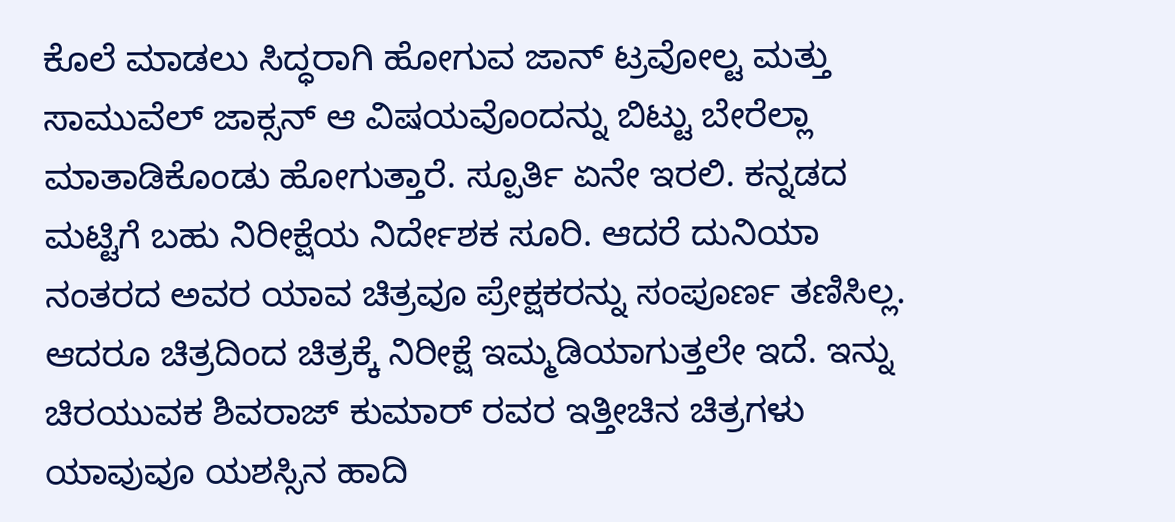ಕೊಲೆ ಮಾಡಲು ಸಿದ್ಧರಾಗಿ ಹೋಗುವ ಜಾನ್ ಟ್ರವೋಲ್ಟ ಮತ್ತು ಸಾಮುವೆಲ್ ಜಾಕ್ಸನ್ ಆ ವಿಷಯವೊಂದನ್ನು ಬಿಟ್ಟು ಬೇರೆಲ್ಲಾ ಮಾತಾಡಿಕೊಂಡು ಹೋಗುತ್ತಾರೆ. ಸ್ಪೂರ್ತಿ ಏನೇ ಇರಲಿ. ಕನ್ನಡದ ಮಟ್ಟಿಗೆ ಬಹು ನಿರೀಕ್ಷೆಯ ನಿರ್ದೇಶಕ ಸೂರಿ. ಆದರೆ ದುನಿಯಾ ನಂತರದ ಅವರ ಯಾವ ಚಿತ್ರವೂ ಪ್ರೇಕ್ಷಕರನ್ನು ಸಂಪೂರ್ಣ ತಣಿಸಿಲ್ಲ. ಆದರೂ ಚಿತ್ರದಿಂದ ಚಿತ್ರಕ್ಕೆ ನಿರೀಕ್ಷೆ ಇಮ್ಮಡಿಯಾಗುತ್ತಲೇ ಇದೆ. ಇನ್ನು ಚಿರಯುವಕ ಶಿವರಾಜ್ ಕುಮಾರ್ ರವರ ಇತ್ತೀಚಿನ ಚಿತ್ರಗಳು ಯಾವುವೂ ಯಶಸ್ಸಿನ ಹಾದಿ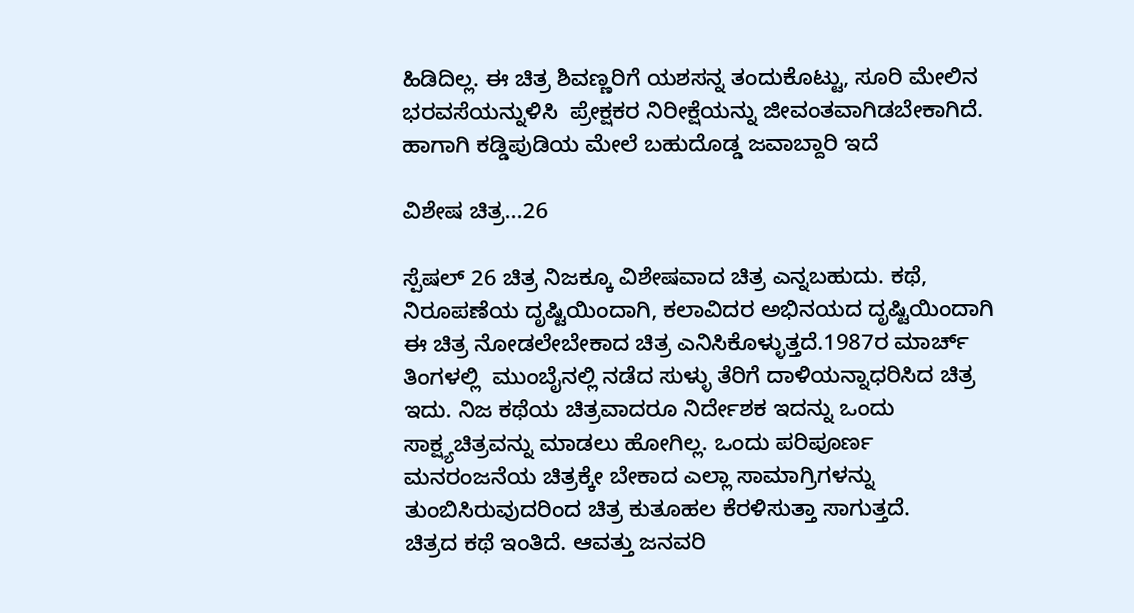ಹಿಡಿದಿಲ್ಲ. ಈ ಚಿತ್ರ ಶಿವಣ್ಣರಿಗೆ ಯಶಸನ್ನ ತಂದುಕೊಟ್ಟು, ಸೂರಿ ಮೇಲಿನ ಭರವಸೆಯನ್ನುಳಿಸಿ  ಪ್ರೇಕ್ಷಕರ ನಿರೀಕ್ಷೆಯನ್ನು ಜೀವಂತವಾಗಿಡಬೇಕಾಗಿದೆ.
ಹಾಗಾಗಿ ಕಡ್ಡಿಪುಡಿಯ ಮೇಲೆ ಬಹುದೊಡ್ಡ ಜವಾಬ್ದಾರಿ ಇದೆ

ವಿಶೇಷ ಚಿತ್ರ...26

ಸ್ಪೆಷಲ್ 26 ಚಿತ್ರ ನಿಜಕ್ಕೂ ವಿಶೇಷವಾದ ಚಿತ್ರ ಎನ್ನಬಹುದು. ಕಥೆ, ನಿರೂಪಣೆಯ ದೃಷ್ಟಿಯಿಂದಾಗಿ, ಕಲಾವಿದರ ಅಭಿನಯದ ದೃಷ್ಟಿಯಿಂದಾಗಿ ಈ ಚಿತ್ರ ನೋಡಲೇಬೇಕಾದ ಚಿತ್ರ ಎನಿಸಿಕೊಳ್ಳುತ್ತದೆ.1987ರ ಮಾರ್ಚ್ ತಿಂಗಳಲ್ಲಿ  ಮುಂಬೈನಲ್ಲಿ ನಡೆದ ಸುಳ್ಳು ತೆರಿಗೆ ದಾಳಿಯನ್ನಾಧರಿಸಿದ ಚಿತ್ರ ಇದು. ನಿಜ ಕಥೆಯ ಚಿತ್ರವಾದರೂ ನಿರ್ದೇಶಕ ಇದನ್ನು ಒಂದು ಸಾಕ್ಷ್ಯಚಿತ್ರವನ್ನು ಮಾಡಲು ಹೋಗಿಲ್ಲ. ಒಂದು ಪರಿಪೂರ್ಣ ಮನರಂಜನೆಯ ಚಿತ್ರಕ್ಕೇ ಬೇಕಾದ ಎಲ್ಲಾ ಸಾಮಾಗ್ರಿಗಳನ್ನು ತುಂಬಿಸಿರುವುದರಿಂದ ಚಿತ್ರ ಕುತೂಹಲ ಕೆರಳಿಸುತ್ತಾ ಸಾಗುತ್ತದೆ.
ಚಿತ್ರದ ಕಥೆ ಇಂತಿದೆ. ಆವತ್ತು ಜನವರಿ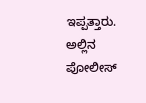ಇಪ್ಪತ್ತಾರು. ಅಲ್ಲಿನ ಪೋಲೀಸ್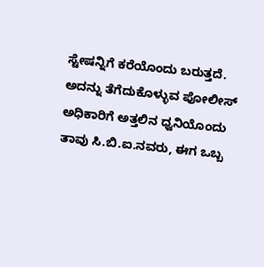ಸ್ಟೇಷನ್ನಿಗೆ ಕರೆಯೊಂದು ಬರುತ್ತದೆ. ಅದನ್ನು ತೆಗೆದುಕೊಳ್ಳುವ ಪೋಲೀಸ್ ಅಧಿಕಾರಿಗೆ ಅತ್ತಲಿನ ಧ್ವನಿಯೊಂದು ತಾವು ಸಿ.ಬಿ.ಐ.ನವರು, ಈಗ ಒಬ್ಬ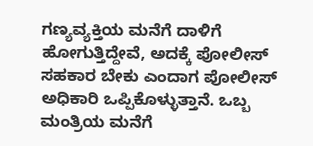ಗಣ್ಯವ್ಯಕ್ತಿಯ ಮನೆಗೆ ದಾಳಿಗೆ ಹೋಗುತ್ತಿದ್ದೇವೆ, ಅದಕ್ಕೆ ಪೋಲೀಸ್ ಸಹಕಾರ ಬೇಕು ಎಂದಾಗ ಪೋಲೀಸ್ ಅಧಿಕಾರಿ ಒಪ್ಪಿಕೊಳ್ಳುತ್ತಾನೆ. ಒಬ್ಬ ಮಂತ್ರಿಯ ಮನೆಗೆ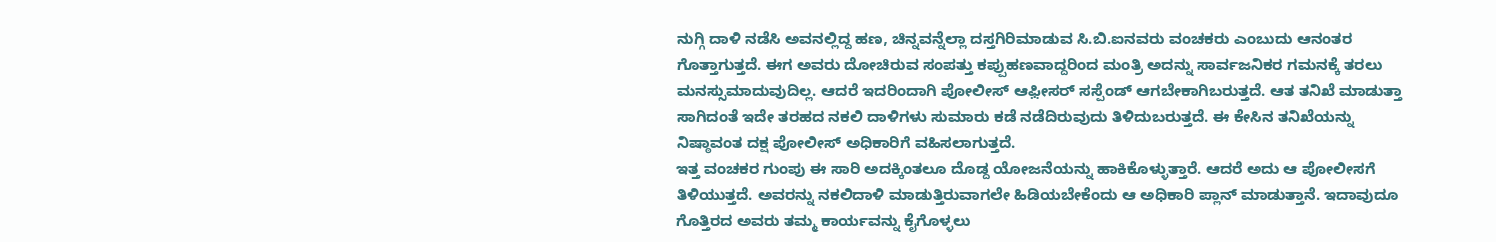ನುಗ್ಗಿ ದಾಳಿ ನಡೆಸಿ ಅವನಲ್ಲಿದ್ದ ಹಣ, ಚಿನ್ನವನ್ನೆಲ್ಲಾ ದಸ್ತಗಿರಿಮಾಡುವ ಸಿ.ಬಿ.ಐನವರು ವಂಚಕರು ಎಂಬುದು ಆನಂತರ ಗೊತ್ತಾಗುತ್ತದೆ. ಈಗ ಅವರು ದೋಚಿರುವ ಸಂಪತ್ತು ಕಪ್ಪುಹಣವಾದ್ದರಿಂದ ಮಂತ್ರಿ ಅದನ್ನು ಸಾರ್ವಜನಿಕರ ಗಮನಕ್ಕೆ ತರಲು ಮನಸ್ಸುಮಾದುವುದಿಲ್ಲ. ಆದರೆ ಇದರಿಂದಾಗಿ ಪೋಲೀಸ್ ಆಫ಼ೀಸರ್ ಸಸ್ಪೆಂಡ್ ಆಗಬೇಕಾಗಿಬರುತ್ತದೆ. ಆತ ತನಿಖೆ ಮಾಡುತ್ತಾ ಸಾಗಿದಂತೆ ಇದೇ ತರಹದ ನಕಲಿ ದಾಳಿಗಳು ಸುಮಾರು ಕಡೆ ನಡೆದಿರುವುದು ತಿಳಿದುಬರುತ್ತದೆ. ಈ ಕೇಸಿನ ತನಿಖೆಯನ್ನು ನಿಷ್ಠಾವಂತ ದಕ್ಷ ಪೋಲೀಸ್ ಅಧಿಕಾರಿಗೆ ವಹಿಸಲಾಗುತ್ತದೆ.
ಇತ್ತ ವಂಚಕರ ಗುಂಪು ಈ ಸಾರಿ ಅದಕ್ಕಿಂತಲೂ ದೊಡ್ದ ಯೋಜನೆಯನ್ನು ಹಾಕಿಕೊಳ್ಳುತ್ತಾರೆ. ಆದರೆ ಅದು ಆ ಪೋಲೀಸಗೆ ತಿಳಿಯುತ್ತದೆ. ಅವರನ್ನು ನಕಲಿದಾಳಿ ಮಾಡುತ್ತಿರುವಾಗಲೇ ಹಿಡಿಯಬೇಕೆಂದು ಆ ಅಧಿಕಾರಿ ಪ್ಲಾನ್ ಮಾಡುತ್ತಾನೆ. ಇದಾವುದೂ ಗೊತ್ತಿರದ ಅವರು ತಮ್ಮ ಕಾರ್ಯವನ್ನು ಕೈಗೊಳ್ಳಲು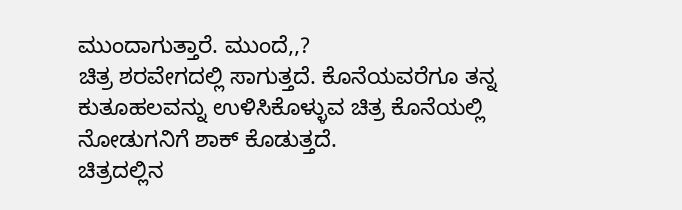ಮುಂದಾಗುತ್ತಾರೆ. ಮುಂದೆ,,?
ಚಿತ್ರ ಶರವೇಗದಲ್ಲಿ ಸಾಗುತ್ತದೆ. ಕೊನೆಯವರೆಗೂ ತನ್ನ ಕುತೂಹಲವನ್ನು ಉಳಿಸಿಕೊಳ್ಳುವ ಚಿತ್ರ ಕೊನೆಯಲ್ಲಿ ನೋಡುಗನಿಗೆ ಶಾಕ್ ಕೊಡುತ್ತದೆ.
ಚಿತ್ರದಲ್ಲಿನ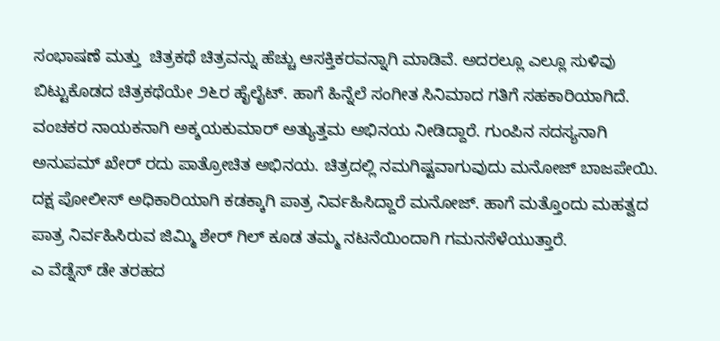ಸಂಭಾಷಣೆ ಮತ್ತು  ಚಿತ್ರಕಥೆ ಚಿತ್ರವನ್ನು ಹೆಚ್ಚು ಆಸಕ್ತಿಕರವನ್ನಾಗಿ ಮಾಡಿವೆ. ಅದರಲ್ಲೂ ಎಲ್ಲೂ ಸುಳಿವು ಬಿಟ್ಟುಕೊಡದ ಚಿತ್ರಕಥೆಯೇ ೨೬ರ ಹೈಲೈಟ್. ಹಾಗೆ ಹಿನ್ನೆಲೆ ಸಂಗೀತ ಸಿನಿಮಾದ ಗತಿಗೆ ಸಹಕಾರಿಯಾಗಿದೆ.
ವಂಚಕರ ನಾಯಕನಾಗಿ ಅಕ್ಶಯಕುಮಾರ್ ಅತ್ಯುತ್ತಮ ಅಭಿನಯ ನೀಡಿದ್ದಾರೆ. ಗುಂಪಿನ ಸದಸ್ಯನಾಗಿ ಅನುಪಮ್ ಖೇರ್ ರದು ಪಾತ್ರೋಚಿತ ಅಭಿನಯ. ಚಿತ್ರದಲ್ಲಿ ನಮಗಿಷ್ಟವಾಗುವುದು ಮನೋಜ್ ಬಾಜಪೇಯಿ. ದಕ್ಷ ಪೋಲೀಸ್ ಅಧಿಕಾರಿಯಾಗಿ ಕಡಕ್ಕಾಗಿ ಪಾತ್ರ ನಿರ್ವಹಿಸಿದ್ದಾರೆ ಮನೋಜ್. ಹಾಗೆ ಮತ್ತೊಂದು ಮಹತ್ವದ ಪಾತ್ರ ನಿರ್ವಹಿಸಿರುವ ಜಿಮ್ಮಿ ಶೇರ್ ಗಿಲ್ ಕೂಡ ತಮ್ಮ ನಟನೆಯಿಂದಾಗಿ ಗಮನಸೆಳೆಯುತ್ತಾರೆ.
ಎ ವೆಡ್ನೆಸ್ ಡೇ ತರಹದ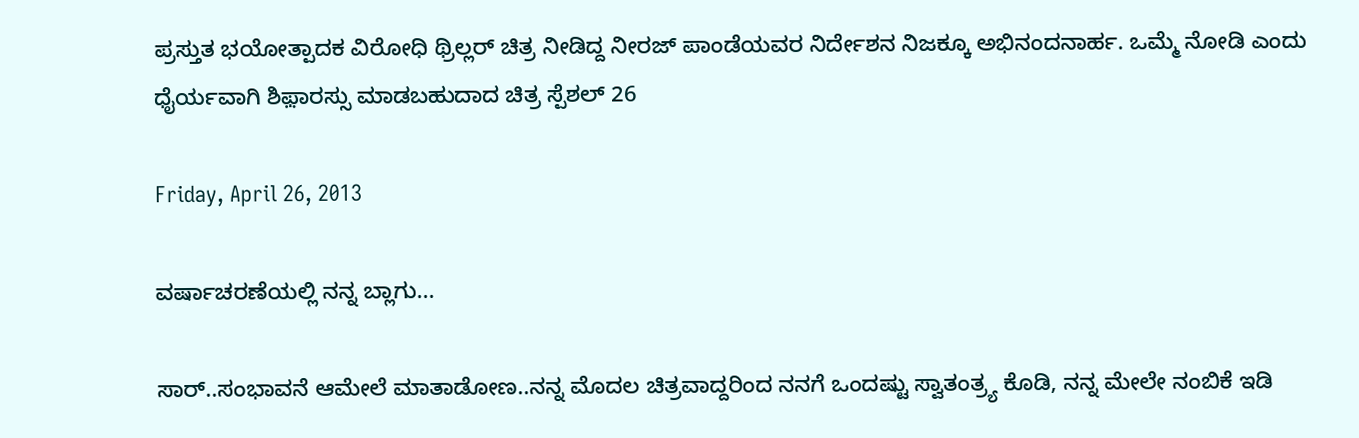ಪ್ರಸ್ತುತ ಭಯೋತ್ಪಾದಕ ವಿರೋಧಿ ಥ್ರಿಲ್ಲರ್ ಚಿತ್ರ ನೀಡಿದ್ದ ನೀರಜ್ ಪಾಂಡೆಯವರ ನಿರ್ದೇಶನ ನಿಜಕ್ಕೂ ಅಭಿನಂದನಾರ್ಹ. ಒಮ್ಮೆ ನೋಡಿ ಎಂದು ಧೈರ್ಯವಾಗಿ ಶಿಫ಼ಾರಸ್ಸು ಮಾಡಬಹುದಾದ ಚಿತ್ರ ಸ್ಪೆಶಲ್ 26

Friday, April 26, 2013

ವರ್ಷಾಚರಣೆಯಲ್ಲಿ ನನ್ನ ಬ್ಲಾಗು...

ಸಾರ್..ಸಂಭಾವನೆ ಆಮೇಲೆ ಮಾತಾಡೋಣ..ನನ್ನ ಮೊದಲ ಚಿತ್ರವಾದ್ದರಿಂದ ನನಗೆ ಒಂದಷ್ಟು ಸ್ವಾತಂತ್ರ್ಯ ಕೊಡಿ, ನನ್ನ ಮೇಲೇ ನಂಬಿಕೆ ಇಡಿ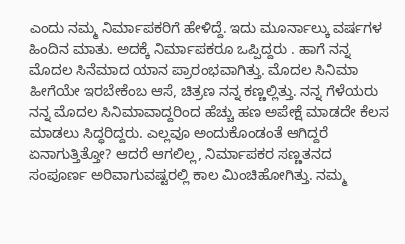ಎಂದು ನಮ್ಮ ನಿರ್ಮಾಪಕರಿಗೆ ಹೇಳಿದ್ದೆ. ಇದು ಮೂರ್ನಾಲ್ಕು ವರ್ಷಗಳ ಹಿಂದಿನ ಮಾತು. ಅದಕ್ಕೆ ನಿರ್ಮಾಪಕರೂ ಒಪ್ಪಿದ್ದರು . ಹಾಗೆ ನನ್ನ ಮೊದಲ ಸಿನೆಮಾದ ಯಾನ ಪ್ರಾರಂಭವಾಗಿತ್ತು. ಮೊದಲ ಸಿನಿಮಾ ಹೀಗೆಯೇ ಇರಬೇಕೆಂಬ ಆಸೆ, ಚಿತ್ರಣ ನನ್ನ ಕಣ್ಣಲ್ಲಿತ್ತು. ನನ್ನ ಗೆಳೆಯರು ನನ್ನ ಮೊದಲ ಸಿನಿಮಾವಾದ್ದರಿಂದ ಹೆಚ್ಚು ಹಣ ಅಪೇಕ್ಷೆ ಮಾಡದೇ ಕೆಲಸ ಮಾಡಲು ಸಿದ್ಧರಿದ್ದರು. ಎಲ್ಲವೂ ಅಂದುಕೊಂಡಂತೆ ಆಗಿದ್ದರೆ ಏನಾಗುತ್ತಿತ್ತೋ? ಆದರೆ ಆಗಲಿಲ್ಲ, ನಿರ್ಮಾಪಕರ ಸಣ್ಣತನದ ಸಂಪೂರ್ಣ ಅರಿವಾಗುವಷ್ಟರಲ್ಲಿ ಕಾಲ ಮಿಂಚಿಹೋಗಿತ್ತು. ನಮ್ಮ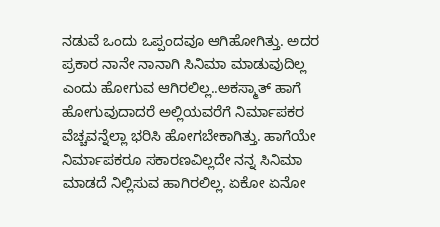ನಡುವೆ ಒಂದು ಒಪ್ಪಂದವೂ ಆಗಿಹೋಗಿತ್ತು. ಅದರ ಪ್ರಕಾರ ನಾನೇ ನಾನಾಗಿ ಸಿನಿಮಾ ಮಾಡುವುದಿಲ್ಲ ಎಂದು ಹೋಗುವ ಆಗಿರಲಿಲ್ಲ..ಅಕಸ್ಮಾತ್ ಹಾಗೆ  ಹೋಗುವುದಾದರೆ ಅಲ್ಲಿಯವರೆಗೆ ನಿರ್ಮಾಪಕರ ವೆಚ್ಚವನ್ನೆಲ್ಲಾ ಭರಿಸಿ ಹೋಗಬೇಕಾಗಿತ್ತು. ಹಾಗೆಯೇ ನಿರ್ಮಾಪಕರೂ ಸಕಾರಣವಿಲ್ಲದೇ ನನ್ನ ಸಿನಿಮಾ ಮಾಡದೆ ನಿಲ್ಲಿಸುವ ಹಾಗಿರಲಿಲ್ಲ. ಏಕೋ ಏನೋ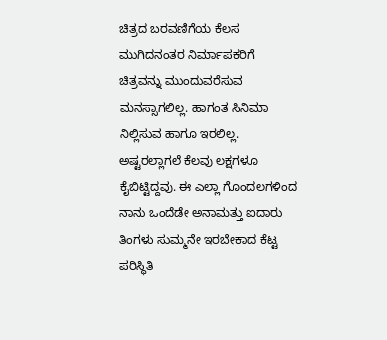ಚಿತ್ರದ ಬರವಣಿಗೆಯ ಕೆಲಸ ಮುಗಿದನಂತರ ನಿರ್ಮಾಪಕರಿಗೆ ಚಿತ್ರವನ್ನು ಮುಂದುವರೆಸುವ ಮನಸ್ಸಾಗಲಿಲ್ಲ. ಹಾಗಂತ ಸಿನಿಮಾ ನಿಲ್ಲಿಸುವ ಹಾಗೂ ಇರಲಿಲ್ಲ. ಅಷ್ಟರಲ್ಲಾಗಲೆ ಕೆಲವು ಲಕ್ಷಗಳೂ ಕೈಬಿಟ್ಟಿದ್ದವು. ಈ ಎಲ್ಲಾ ಗೊಂದಲಗಳಿಂದ ನಾನು ಒಂದೆಡೇ ಅನಾಮತ್ತು ಐದಾರು ತಿಂಗಳು ಸುಮ್ಮನೇ ಇರಬೇಕಾದ ಕೆಟ್ಟ ಪರಿಸ್ಥಿತಿ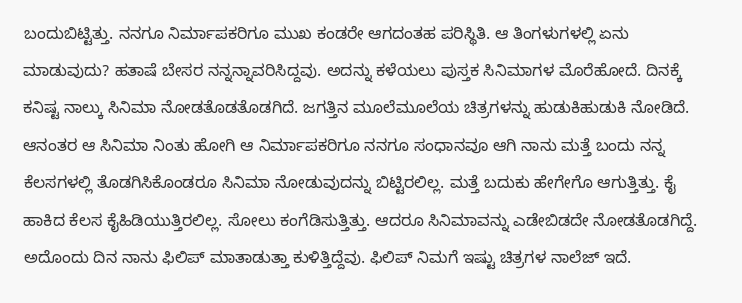ಬಂದುಬಿಟ್ಟಿತ್ತು. ನನಗೂ ನಿರ್ಮಾಪಕರಿಗೂ ಮುಖ ಕಂಡರೇ ಆಗದಂತಹ ಪರಿಸ್ಥಿತಿ. ಆ ತಿಂಗಳುಗಳಲ್ಲಿ ಏನು ಮಾಡುವುದು? ಹತಾಷೆ ಬೇಸರ ನನ್ನನ್ನಾವರಿಸಿದ್ದವು. ಅದನ್ನು ಕಳೆಯಲು ಪುಸ್ತಕ ಸಿನಿಮಾಗಳ ಮೊರೆಹೋದೆ. ದಿನಕ್ಕೆ ಕನಿಷ್ಟ ನಾಲ್ಕು ಸಿನಿಮಾ ನೋಡತೊಡತೊಡಗಿದೆ. ಜಗತ್ತಿನ ಮೂಲೆಮೂಲೆಯ ಚಿತ್ರಗಳನ್ನು ಹುಡುಕಿಹುಡುಕಿ ನೋಡಿದೆ. ಆನಂತರ ಆ ಸಿನಿಮಾ ನಿಂತು ಹೋಗಿ ಆ ನಿರ್ಮಾಪಕರಿಗೂ ನನಗೂ ಸಂಧಾನವೂ ಆಗಿ ನಾನು ಮತ್ತೆ ಬಂದು ನನ್ನ ಕೆಲಸಗಳಲ್ಲಿ ತೊಡಗಿಸಿಕೊಂಡರೂ ಸಿನಿಮಾ ನೋಡುವುದನ್ನು ಬಿಟ್ಟಿರಲಿಲ್ಲ. ಮತ್ತೆ ಬದುಕು ಹೇಗೇಗೊ ಆಗುತ್ತಿತ್ತು. ಕೈ ಹಾಕಿದ ಕೆಲಸ ಕೈಹಿಡಿಯುತ್ತಿರಲಿಲ್ಲ. ಸೋಲು ಕಂಗೆಡಿಸುತ್ತಿತ್ತು. ಆದರೂ ಸಿನಿಮಾವನ್ನು ಎಡೇಬಿಡದೇ ನೋಡತೊಡಗಿದ್ದೆ.
ಅದೊಂದು ದಿನ ನಾನು ಫಿಲಿಪ್ ಮಾತಾಡುತ್ತಾ ಕುಳಿತ್ತಿದ್ದೆವು. ಫಿಲಿಪ್ ನಿಮಗೆ ಇಷ್ಟು ಚಿತ್ರಗಳ ನಾಲೆಜ್ ಇದೆ.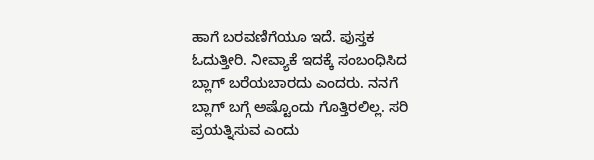ಹಾಗೆ ಬರವಣಿಗೆಯೂ ಇದೆ. ಪುಸ್ತಕ ಓದುತ್ತೀರಿ. ನೀವ್ಯಾಕೆ ಇದಕ್ಕೆ ಸಂಬಂಧಿಸಿದ ಬ್ಲಾಗ್ ಬರೆಯಬಾರದು ಎಂದರು. ನನಗೆ ಬ್ಲಾಗ್ ಬಗ್ಗೆ ಅಷ್ಟೊಂದು ಗೊತ್ತಿರಲಿಲ್ಲ. ಸರಿ ಪ್ರಯತ್ನಿಸುವ ಎಂದು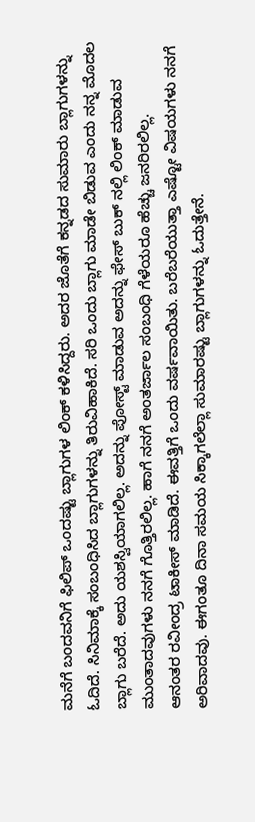ಮನೆಗೆ ಬಂದವನಿಗೆ ಫಿಲಿಪ್ ಒಂದಷ್ಟು ಬ್ಲಾಗುಗಳ ಲಿಂಕ್ ಕಳಿಸಿದ್ದರು. ಅದರ ಜೊತೆಗೆ ಕನ್ನಡದ ಸುಮಾರು ಬ್ಲಾಗುಗಳನ್ನು ಓದಿದೆ. ಸಿನಿಮಾಕ್ಕೆ ಸಂಬಂಧಿಸಿದ ಬ್ಲಾಗುಗಳನ್ನು ತಿರುವಿಹಾಕಿದೆ. ಸರಿ ಒಂದು ಬ್ಲಾಗು ಮಾಡೇ ಬಿಡುವ ಎಂದು ನನ್ನ ಮೊದಲ ಬ್ಲಾಗು ಬರೆದೆ. ಅದು ಯಶಸ್ವಿಯಾಗಲಿಲ್ಲ. ಅದನ್ನು ಪೋಸ್ಟ್ ಮಾಡುವ ಅದನ್ನು ಫೇಸ್ ಬುಕ್ ನಲ್ಲಿ ಲಿಂಕ್ ಮಾಡುವ ಮುಂತಾದವುಗಳು ನನಗೆ ಗೊತ್ತಿರಲಿಲ್ಲ. ಹಾಗೆ ನನಗೆ ಅಂತರ್ಜಾಲ ಸಂಬಂಧಿ ಗೆಳೆಯರೂ ಹೆಚ್ಚು ಜನರಿರಲಿಲ್ಲ.
ಆನಂತರ ರವೀಂದ್ರ ಟಾಕೀಸ್ ಮಾಡಿದೆ. ಈವತ್ತಿಗೆ ಒಂದು ವರ್ಷವಾಯಿತು. ಬರೆಬರೆಯುತ್ತಾ ಎಷ್ಟೋ ವಿಷಯಗಳು ನನಗೆ ಅರಿವಾದವು. ಈಗಂತೂ ದಿನಾ ಸಮಯ ಸಿಕ್ಕಾಗಲೆಲ್ಲಾ ಸುಮಾರಷ್ಟು ಬ್ಲಾಗುಗಳನ್ನು ಓದುತ್ತೇನೆ.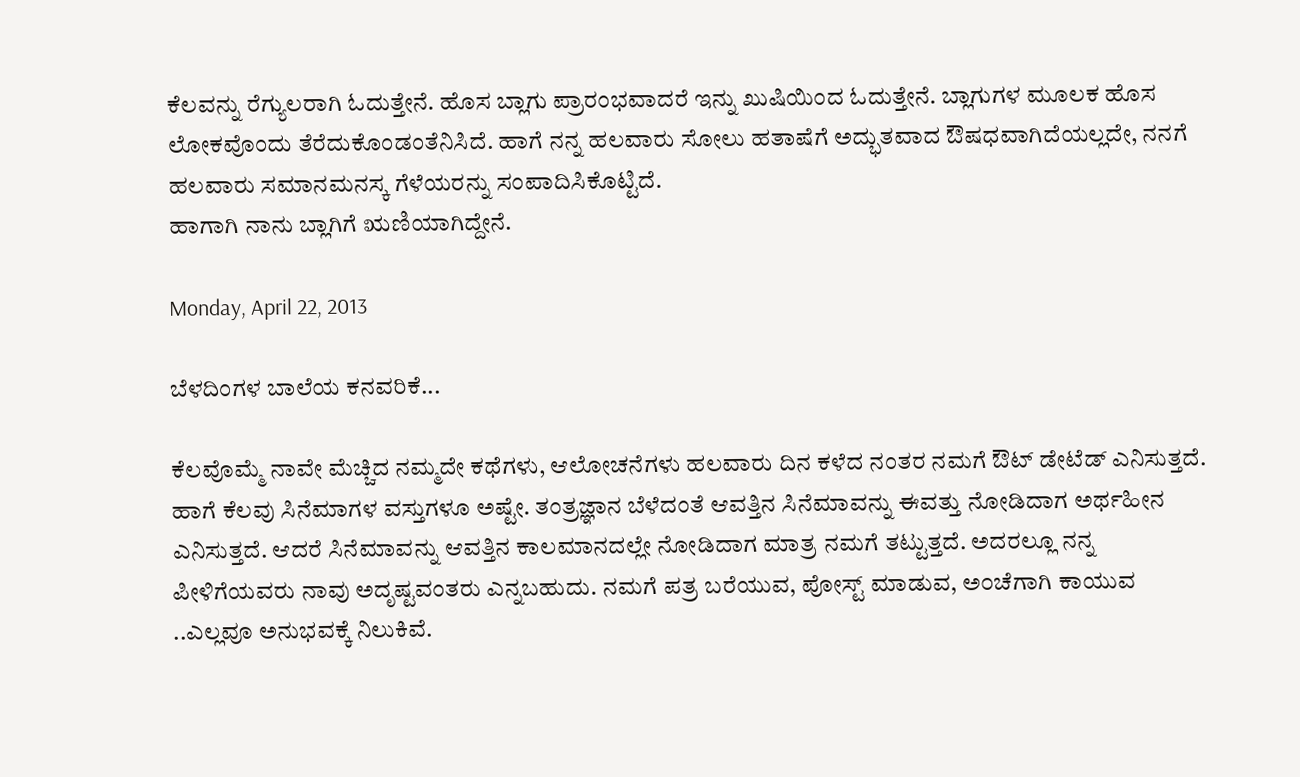ಕೆಲವನ್ನು ರೆಗ್ಯುಲರಾಗಿ ಓದುತ್ತೇನೆ. ಹೊಸ ಬ್ಲಾಗು ಪ್ರಾರಂಭವಾದರೆ ಇನ್ನು ಖುಷಿಯಿಂದ ಓದುತ್ತೇನೆ. ಬ್ಲಾಗುಗಳ ಮೂಲಕ ಹೊಸ ಲೋಕವೊಂದು ತೆರೆದುಕೊಂಡಂತೆನಿಸಿದೆ. ಹಾಗೆ ನನ್ನ ಹಲವಾರು ಸೋಲು ಹತಾಷೆಗೆ ಅದ್ಭುತವಾದ ಔಷಧವಾಗಿದೆಯಲ್ಲದೇ, ನನಗೆ ಹಲವಾರು ಸಮಾನಮನಸ್ಕ ಗೆಳೆಯರನ್ನು ಸಂಪಾದಿಸಿಕೊಟ್ಟಿದೆ.
ಹಾಗಾಗಿ ನಾನು ಬ್ಲಾಗಿಗೆ ಋಣಿಯಾಗಿದ್ದೇನೆ.

Monday, April 22, 2013

ಬೆಳದಿಂಗಳ ಬಾಲೆಯ ಕನವರಿಕೆ...

ಕೆಲವೊಮ್ಮೆ ನಾವೇ ಮೆಚ್ಚಿದ ನಮ್ಮದೇ ಕಥೆಗಳು, ಆಲೋಚನೆಗಳು ಹಲವಾರು ದಿನ ಕಳೆದ ನಂತರ ನಮಗೆ ಔಟ್ ಡೇಟೆಡ್ ಎನಿಸುತ್ತದೆ. ಹಾಗೆ ಕೆಲವು ಸಿನೆಮಾಗಳ ವಸ್ತುಗಳೂ ಅಷ್ಟೇ. ತಂತ್ರಜ್ಞಾನ ಬೆಳೆದಂತೆ ಆವತ್ತಿನ ಸಿನೆಮಾವನ್ನು ಈವತ್ತು ನೋಡಿದಾಗ ಅರ್ಥಹೀನ ಎನಿಸುತ್ತದೆ. ಆದರೆ ಸಿನೆಮಾವನ್ನು ಆವತ್ತಿನ ಕಾಲಮಾನದಲ್ಲೇ ನೋಡಿದಾಗ ಮಾತ್ರ ನಮಗೆ ತಟ್ಟುತ್ತದೆ. ಅದರಲ್ಲೂ ನನ್ನ ಪೀಳಿಗೆಯವರು ನಾವು ಅದೃಷ್ಟವಂತರು ಎನ್ನಬಹುದು. ನಮಗೆ ಪತ್ರ ಬರೆಯುವ, ಪೋಸ್ಟ್ ಮಾಡುವ, ಅ೦ಚೆಗಾಗಿ ಕಾಯುವ ..ಎಲ್ಲವೂ ಅನುಭವಕ್ಕೆ ನಿಲುಕಿವೆ.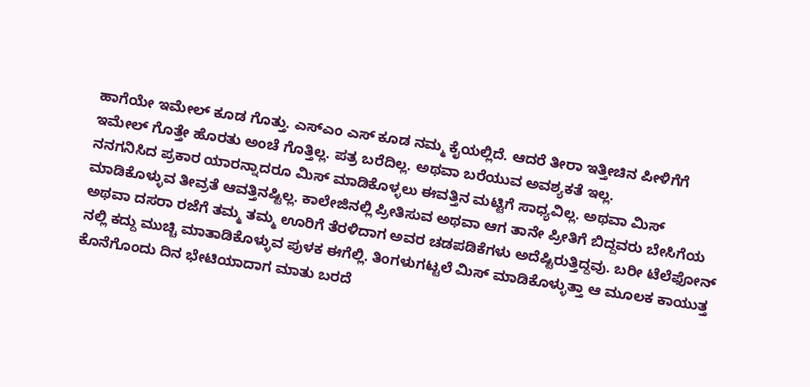ಹಾಗೆಯೇ ಇಮೇಲ್ ಕೂಡ ಗೊತ್ತು. ಎಸ್ಎಂ ಎಸ್ ಕೂಡ ನಮ್ಮ ಕೈಯಲ್ಲಿದೆ. ಆದರೆ ತೀರಾ ಇತ್ತೀಚಿನ ಪೀಳಿಗೆಗೆ ಇಮೇಲ್ ಗೊತ್ತೇ ಹೊರತು ಅಂಚೆ ಗೊತ್ತಿಲ್ಲ. ಪತ್ರ ಬರೆದಿಲ್ಲ. ಅಥವಾ ಬರೆಯುವ ಅವಶ್ಯಕತೆ ಇಲ್ಲ.
ನನಗನಿಸಿದ ಪ್ರಕಾರ ಯಾರನ್ನಾದರೂ ಮಿಸ್ ಮಾಡಿಕೊಳ್ಳಲು ಈವತ್ತಿನ ಮಟ್ಟಿಗೆ ಸಾಧ್ಯವಿಲ್ಲ. ಅಥವಾ ಮಿಸ್ ಮಾಡಿಕೊಳ್ಳುವ ತೀವ್ರತೆ ಆವತ್ತಿನಷ್ಟಿಲ್ಲ. ಕಾಲೇಜಿನಲ್ಲಿ ಪ್ರೀತಿಸುವ ಅಥವಾ ಆಗ ತಾನೇ ಪ್ರೀತಿಗೆ ಬಿದ್ದವರು ಬೇಸಿಗೆಯ ಅಥವಾ ದಸರಾ ರಜೆಗೆ ತಮ್ಮ ತಮ್ಮ ಊರಿಗೆ ತೆರಳಿದಾಗ ಅವರ ಚಡಪಡಿಕೆಗಳು ಅದೆಷ್ಟಿರುತ್ತಿದ್ದವು. ಬರೀ ಟೆಲೆಫೋನ್ ನಲ್ಲಿ ಕದ್ದು ಮುಚ್ಚಿ ಮಾತಾಡಿಕೊಳ್ಳುವ ಪುಳಕ ಈಗೆಲ್ಲಿ. ತಿಂಗಳುಗಟ್ಟಲೆ ಮಿಸ್ ಮಾಡಿಕೊಳ್ಳುತ್ತಾ ಆ ಮೂಲಕ ಕಾಯುತ್ತ ಕೊನೆಗೊಂದು ದಿನ ಭೇಟಿಯಾದಾಗ ಮಾತು ಬರದೆ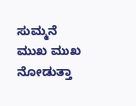ಸುಮ್ಮನೆ ಮುಖ ಮುಖ ನೋಡುತ್ತಾ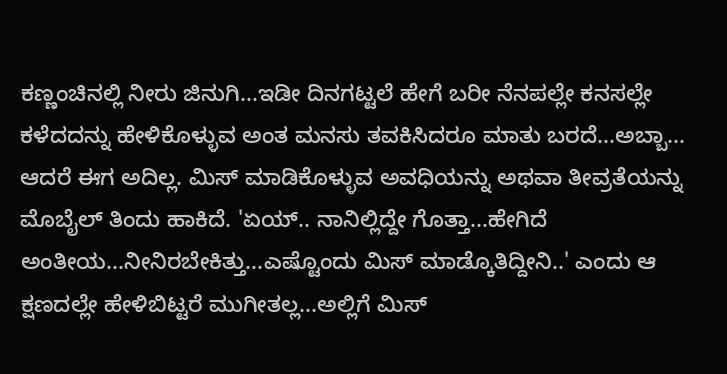ಕಣ್ಣಂಚಿನಲ್ಲಿ ನೀರು ಜಿನುಗಿ...ಇಡೀ ದಿನಗಟ್ಟಲೆ ಹೇಗೆ ಬರೀ ನೆನಪಲ್ಲೇ ಕನಸಲ್ಲೇ ಕಳೆದದನ್ನು ಹೇಳಿಕೊಳ್ಳುವ ಅಂತ ಮನಸು ತವಕಿಸಿದರೂ ಮಾತು ಬರದೆ...ಅಬ್ಬಾ...
ಆದರೆ ಈಗ ಅದಿಲ್ಲ. ಮಿಸ್ ಮಾಡಿಕೊಳ್ಳುವ ಅವಧಿಯನ್ನು ಅಥವಾ ತೀವ್ರತೆಯನ್ನು ಮೊಬೈಲ್ ತಿಂದು ಹಾಕಿದೆ. 'ಏಯ್.. ನಾನಿಲ್ಲಿದ್ದೇ ಗೊತ್ತಾ...ಹೇಗಿದೆ ಅಂತೀಯ...ನೀನಿರಬೇಕಿತ್ತು...ಎಷ್ಟೊಂದು ಮಿಸ್ ಮಾಡ್ಕೊತಿದ್ದೀನಿ..' ಎಂದು ಆ ಕ್ಷಣದಲ್ಲೇ ಹೇಳಿಬಿಟ್ಟರೆ ಮುಗೀತಲ್ಲ...ಅಲ್ಲಿಗೆ ಮಿಸ್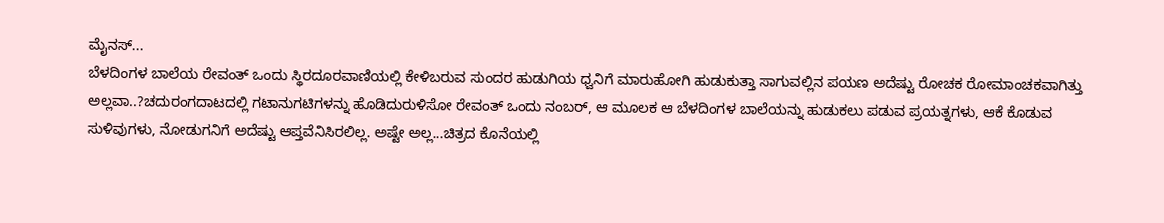ಮೈನಸ್...
ಬೆಳದಿಂಗಳ ಬಾಲೆಯ ರೇವಂತ್ ಒಂದು ಸ್ಥಿರದೂರವಾಣಿಯಲ್ಲಿ ಕೇಳಿಬರುವ ಸುಂದರ ಹುಡುಗಿಯ ಧ್ವನಿಗೆ ಮಾರುಹೋಗಿ ಹುಡುಕುತ್ತಾ ಸಾಗುವಲ್ಲಿನ ಪಯಣ ಅದೆಷ್ಟು ರೋಚಕ ರೋಮಾಂಚಕವಾಗಿತ್ತು ಅಲ್ಲವಾ..?ಚದುರಂಗದಾಟದಲ್ಲಿ ಗಟಾನುಗಟಿಗಳನ್ನು ಹೊಡಿದುರುಳಿಸೋ ರೇವಂತ್ ಒಂದು ನಂಬರ್, ಆ ಮೂಲಕ ಆ ಬೆಳದಿಂಗಳ ಬಾಲೆಯನ್ನು ಹುಡುಕಲು ಪಡುವ ಪ್ರಯತ್ನಗಳು, ಆಕೆ ಕೊಡುವ ಸುಳಿವುಗಳು, ನೋಡುಗನಿಗೆ ಅದೆಷ್ಟು ಆಪ್ತವೆನಿಸಿರಲಿಲ್ಲ. ಅಷ್ಟೇ ಅಲ್ಲ...ಚಿತ್ರದ ಕೊನೆಯಲ್ಲಿ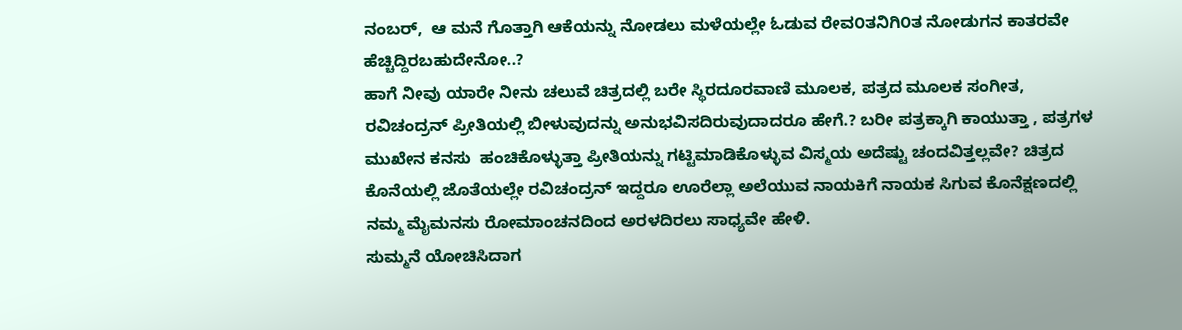ನಂಬರ್,  ಆ ಮನೆ ಗೊತ್ತಾಗಿ ಆಕೆಯನ್ನು ನೋಡಲು ಮಳೆಯಲ್ಲೇ ಓಡುವ ರೇವ೦ತನಿಗಿ೦ತ ನೋಡುಗನ ಕಾತರವೇ ಹೆಚ್ಚಿದ್ದಿರಬಹುದೇನೋ..?
ಹಾಗೆ ನೀವು ಯಾರೇ ನೀನು ಚಲುವೆ ಚಿತ್ರದಲ್ಲಿ ಬರೇ ಸ್ಥಿರದೂರವಾಣಿ ಮೂಲಕ, ಪತ್ರದ ಮೂಲಕ ಸಂಗೀತ, ರವಿಚಂದ್ರನ್ ಪ್ರೀತಿಯಲ್ಲಿ ಬೀಳುವುದನ್ನು ಅನುಭವಿಸದಿರುವುದಾದರೂ ಹೇಗೆ.? ಬರೀ ಪತ್ರಕ್ಕಾಗಿ ಕಾಯುತ್ತಾ , ಪತ್ರಗಳ ಮುಖೇನ ಕನಸು  ಹಂಚಿಕೊಳ್ಳುತ್ತಾ ಪ್ರೀತಿಯನ್ನು ಗಟ್ಟಿಮಾಡಿಕೊಳ್ಳುವ ವಿಸ್ಮಯ ಅದೆಷ್ಟು ಚಂದವಿತ್ತಲ್ಲವೇ? ಚಿತ್ರದ ಕೊನೆಯಲ್ಲಿ ಜೊತೆಯಲ್ಲೇ ರವಿಚಂದ್ರನ್ ಇದ್ದರೂ ಊರೆಲ್ಲಾ ಅಲೆಯುವ ನಾಯಕಿಗೆ ನಾಯಕ ಸಿಗುವ ಕೊನೆಕ್ಷಣದಲ್ಲಿ ನಮ್ಮ ಮೈಮನಸು ರೋಮಾಂಚನದಿಂದ ಅರಳದಿರಲು ಸಾಧ್ಯವೇ ಹೇಳಿ.
ಸುಮ್ಮನೆ ಯೋಚಿಸಿದಾಗ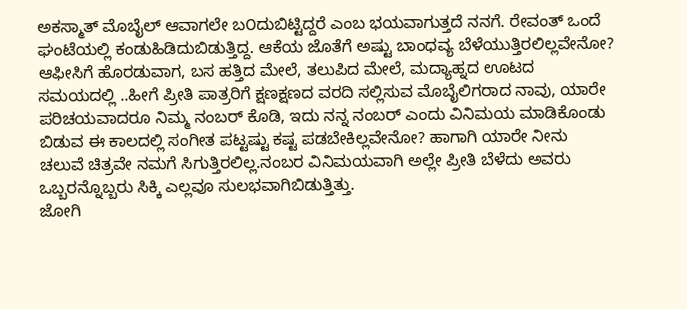ಅಕಸ್ಮಾತ್ ಮೊಬೈಲ್ ಆವಾಗಲೇ ಬ೦ದುಬಿಟ್ಟಿದ್ದರೆ ಎಂಬ ಭಯವಾಗುತ್ತದೆ ನನಗೆ. ರೇವಂತ್ ಒಂದೆ ಘಂಟೆಯಲ್ಲಿ ಕಂಡುಹಿಡಿದುಬಿಡುತ್ತಿದ್ದ. ಆಕೆಯ ಜೊತೆಗೆ ಅಷ್ಟು ಬಾಂಧವ್ಯ ಬೆಳೆಯುತ್ತಿರಲಿಲ್ಲವೇನೋ? ಆಫೀಸಿಗೆ ಹೊರಡುವಾಗ, ಬಸ ಹತ್ತಿದ ಮೇಲೆ, ತಲುಪಿದ ಮೇಲೆ, ಮದ್ಯಾಹ್ನದ ಊಟದ ಸಮಯದಲ್ಲಿ ..ಹೀಗೆ ಪ್ರೀತಿ ಪಾತ್ರರಿಗೆ ಕ್ಷಣಕ್ಷಣದ ವರದಿ ಸಲ್ಲಿಸುವ ಮೊಬೈಲಿಗರಾದ ನಾವು, ಯಾರೇ ಪರಿಚಯವಾದರೂ ನಿಮ್ಮ ನಂಬರ್ ಕೊಡಿ, ಇದು ನನ್ನ ನಂಬರ್ ಎಂದು ವಿನಿಮಯ ಮಾಡಿಕೊಂಡು ಬಿಡುವ ಈ ಕಾಲದಲ್ಲಿ ಸಂಗೀತ ಪಟ್ಟಷ್ಟು ಕಷ್ಟ ಪಡಬೇಕಿಲ್ಲವೇನೋ? ಹಾಗಾಗಿ ಯಾರೇ ನೀನು ಚಲುವೆ ಚಿತ್ರವೇ ನಮಗೆ ಸಿಗುತ್ತಿರಲಿಲ್ಲ.ನಂಬರ ವಿನಿಮಯವಾಗಿ ಅಲ್ಲೇ ಪ್ರೀತಿ ಬೆಳೆದು ಅವರು ಒಬ್ಬರನ್ನೊಬ್ಬರು ಸಿಕ್ಕಿ ಎಲ್ಲವೂ ಸುಲಭವಾಗಿಬಿಡುತ್ತಿತ್ತು.
ಜೋಗಿ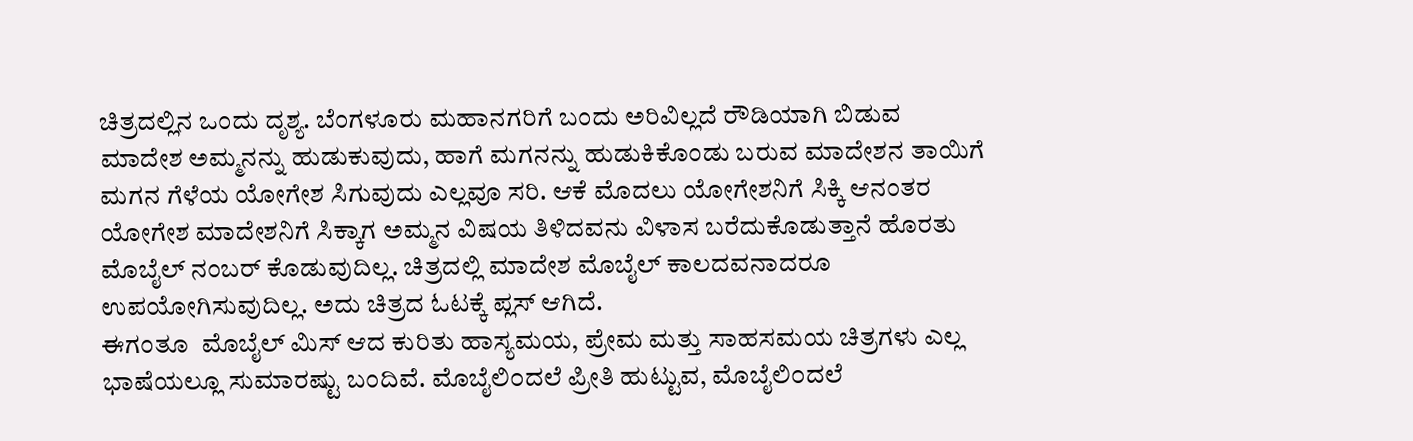ಚಿತ್ರದಲ್ಲಿನ ಒಂದು ದೃಶ್ಯ. ಬೆಂಗಳೂರು ಮಹಾನಗರಿಗೆ ಬಂದು ಅರಿವಿಲ್ಲದೆ ರೌಡಿಯಾಗಿ ಬಿಡುವ  ಮಾದೇಶ ಅಮ್ಮನನ್ನು ಹುಡುಕುವುದು, ಹಾಗೆ ಮಗನನ್ನು ಹುಡುಕಿಕೊಂಡು ಬರುವ ಮಾದೇಶನ ತಾಯಿಗೆ ಮಗನ ಗೆಳೆಯ ಯೋಗೇಶ ಸಿಗುವುದು ಎಲ್ಲವೂ ಸರಿ. ಆಕೆ ಮೊದಲು ಯೋಗೇಶನಿಗೆ ಸಿಕ್ಕಿ ಆನಂತರ ಯೋಗೇಶ ಮಾದೇಶನಿಗೆ ಸಿಕ್ಕಾಗ ಅಮ್ಮನ ವಿಷಯ ತಿಳಿದವನು ವಿಳಾಸ ಬರೆದುಕೊಡುತ್ತಾನೆ ಹೊರತು ಮೊಬೈಲ್ ನಂಬರ್ ಕೊಡುವುದಿಲ್ಲ. ಚಿತ್ರದಲ್ಲಿ ಮಾದೇಶ ಮೊಬೈಲ್ ಕಾಲದವನಾದರೂ ಉಪಯೋಗಿಸುವುದಿಲ್ಲ. ಅದು ಚಿತ್ರದ ಓಟಕ್ಕೆ ಪ್ಲಸ್ ಆಗಿದೆ.
ಈಗಂತೂ  ಮೊಬೈಲ್ ಮಿಸ್ ಆದ ಕುರಿತು ಹಾಸ್ಯಮಯ, ಪ್ರೇಮ ಮತ್ತು ಸಾಹಸಮಯ ಚಿತ್ರಗಳು ಎಲ್ಲ ಭಾಷೆಯಲ್ಲೂ ಸುಮಾರಷ್ಟು ಬಂದಿವೆ. ಮೊಬೈಲಿ೦ದಲೆ ಪ್ರೀತಿ ಹುಟ್ಟುವ, ಮೊಬೈಲಿ೦ದಲೆ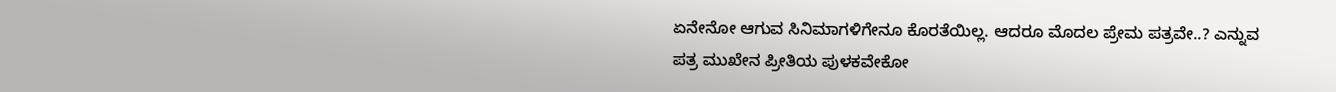ಏನೇನೋ ಆಗುವ ಸಿನಿಮಾಗಳಿಗೇನೂ ಕೊರತೆಯಿಲ್ಲ. ಆದರೂ ಮೊದಲ ಪ್ರೇಮ ಪತ್ರವೇ..? ಎನ್ನುವ ಪತ್ರ ಮುಖೇನ ಪ್ರೀತಿಯ ಪುಳಕವೇಕೋ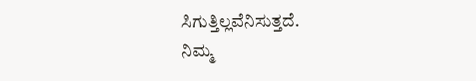ಸಿಗುತ್ತಿಲ್ಲವೆನಿಸುತ್ತದೆ.
ನಿಮ್ಮ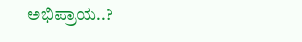ಅಭಿಪ್ರಾಯ..?